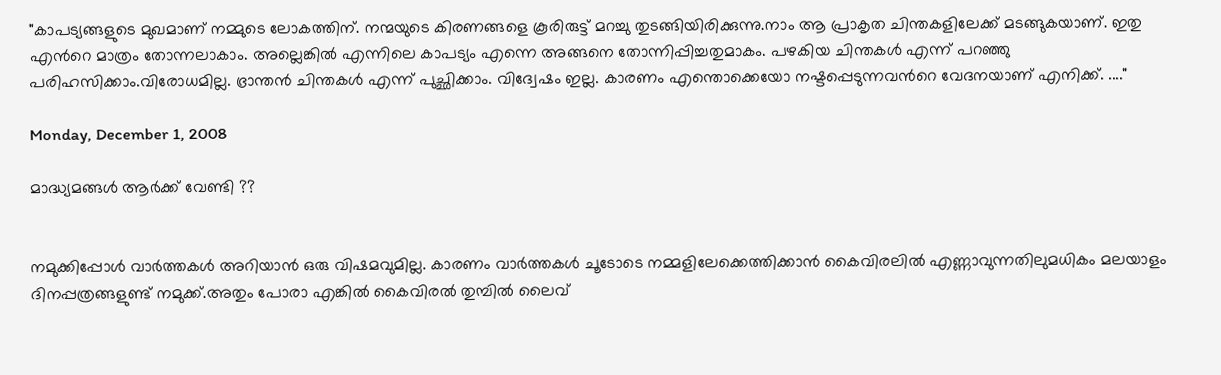"കാപട്യങ്ങളുടെ മുഖമാണ് നമ്മുടെ ലോകത്തിന്. നന്മയുടെ കിരണങ്ങളെ കൂരിരുട്ട് മറച്ചു തുടങ്ങിയിരിക്കുന്നു.നാം ആ പ്രാകൃത ചിന്തകളിലേക്ക്‌ മടങ്ങുകയാണ്. ഇതു എന്‍റെ മാത്രം തോന്നലാകാം. അല്ലെങ്കില്‍ എന്നിലെ കാപട്യം എന്നെ അങ്ങനെ തോന്നിപ്പിച്ചതുമാകം. പഴകിയ ചിന്തകള്‍ എന്ന് പറഞ്ഞു പരിഹസിക്കാം.വിരോധമില്ല. ഭ്രാന്തന്‍ ചിന്തകള്‍ എന്ന് പുച്ഛിക്കാം. വിദ്വേഷം ഇല്ല. കാരണം എന്തൊക്കെയോ നഷ്ടപ്പെടുന്നവന്‍റെ വേദനയാണ് എനിക്ക്. ...."

Monday, December 1, 2008

മാദ്ധ്യമങ്ങള്‍ ആര്‍ക്ക് വേണ്ടി ??


നമുക്കിപ്പോള്‍ വാര്‍ത്തകള്‍ അറിയാന്‍ ഒരു വിഷമവുമില്ല. കാരണം വാര്‍ത്തകള്‍ ചൂടോടെ നമ്മളിലേക്കെത്തിക്കാന്‍ കൈവിരലില്‍ എണ്ണാവുന്നതിലുമധികം മലയാളം ദിനപ്പത്രങ്ങളുണ്ട് നമുക്ക്.അതും പോരാ എങ്കില്‍ കൈവിരല്‍ തുമ്പില്‍ ലൈവ്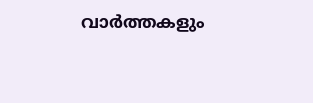വാര്‍ത്തകളും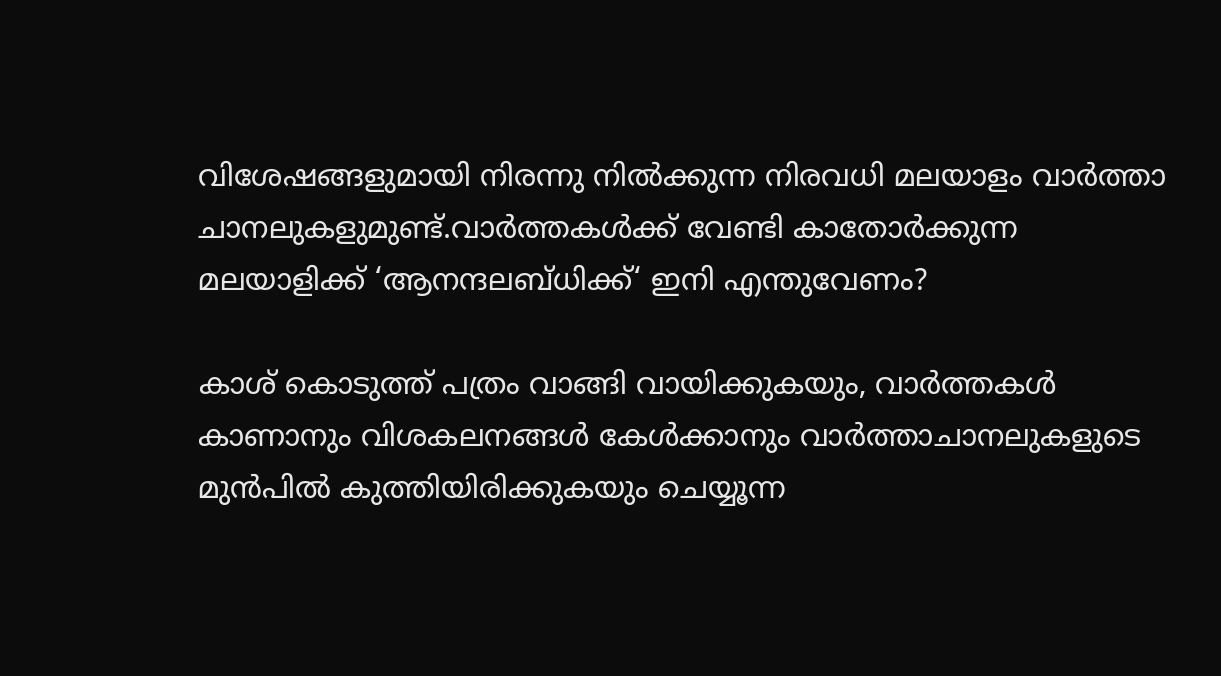വിശേഷങ്ങളുമായി നിരന്നു നില്‍ക്കുന്ന നിരവധി മലയാളം വാര്‍ത്താ ചാനലുകളുമുണ്ട്.വാര്‍ത്തകള്‍ക്ക് വേണ്ടി കാതോര്‍ക്കുന്ന മലയാളിക്ക് ‘ആനന്ദലബ്ധിക്ക്‘ ഇനി എന്തുവേണം?

കാശ് കൊടുത്ത് പത്രം വാങ്ങി വായിക്കുകയും, വാര്‍ത്തകള്‍ കാണാനും വിശകലനങ്ങള്‍ കേള്‍ക്കാനും വാര്‍ത്താചാനലുകളുടെ മുന്‍പില്‍ കുത്തിയിരിക്കുകയും ചെയ്യൂന്ന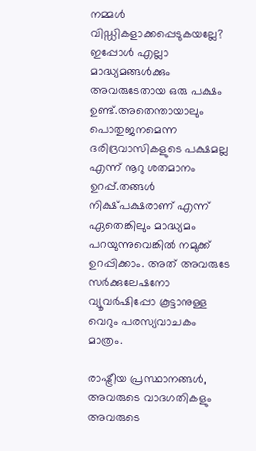നമ്മള്‍ വിഡ്ഡികളാക്കപ്പെടുകയല്ലേ? ഇപ്പോള്‍ എല്ലാ മാദ്ധ്യമങ്ങള്‍ക്കും അവരുടേതായ ഒരു പക്ഷം ഉണ്ട്.അതെന്തായാലും പൊതുജനമെന്ന ദരിദ്രവാസികളുടെ പക്ഷമല്ല എന്ന് നൂറു ശതമാനം ഉറപ്പ്.തങ്ങള്‍ നിക്ഷ്പക്ഷരാണ് എന്ന് ഏതെങ്കിലും മാദ്ധ്യമം പറയുന്നുവെങ്കില്‍ നമുക്ക് ഉറപ്പിക്കാം. അത് അവരുടേ സര്‍ക്കുലേഷനോ വ്യൂവര്‍ഷിപ്പോ കൂട്ടാനുള്ള വെറും പരസ്യവാചകം മാത്രം.

രാഷ്ട്രീയ പ്രസ്ഥാനങ്ങള്‍, അവരുടെ വാദഗതികളും അവരുടെ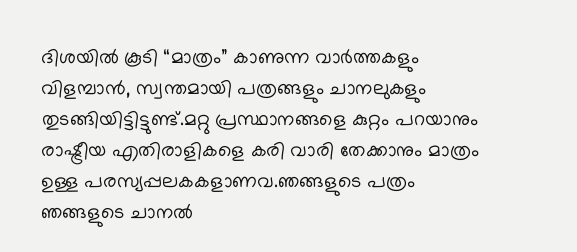ദിശയില്‍ കൂടി “മാത്രം” കാണുന്ന വാര്‍ത്തകളും വിളമ്പാന്‍, സ്വന്തമായി പത്രങ്ങളും ചാനലുകളും തുടങ്ങിയിട്ടിട്ടുണ്ട്.മറ്റു പ്രസ്ഥാനങ്ങളെ കുറ്റം പറയാനും രാഷ്ട്രീയ എതിരാളികളെ കരി വാരി തേക്കാനും മാത്രം ഉള്ള പരസ്യപ്പലകകളാണവ.ഞങ്ങളുടെ പത്രം ഞങ്ങളുടെ ചാനല്‍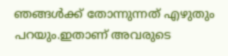ഞങ്ങള്‍ക്ക് തോന്നുന്നത് എഴുതും പറയും.ഇതാണ് അവരുടെ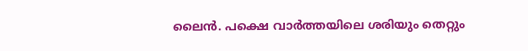ലൈന്‍. പക്ഷെ വാര്‍ത്തയിലെ ശരിയും തെറ്റും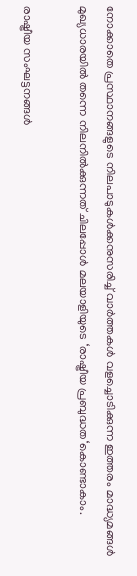നോക്കാതെ പ്രസ്ഥാനങ്ങളുടെ നിലപാടുകള്‍ക്കനുസരിച്ച് വാര്‍ത്തകള്‍ വളച്ചൊടിക്കുന്ന ഇത്തരം മാദ്ധ്യമങ്ങള്‍ മുഖ്യധാരയില്‍ തന്നെ നിലനില്‍ക്കുന്നത് ചിലപ്പോള്‍ മലയാളിയുടെ ‘രാഷ്ട്രീയ പ്രബുദ്ധത‘കൊണ്ടാകാം.

രാഷ്ട്രീയ സംഘട്ടനങ്ങള്‍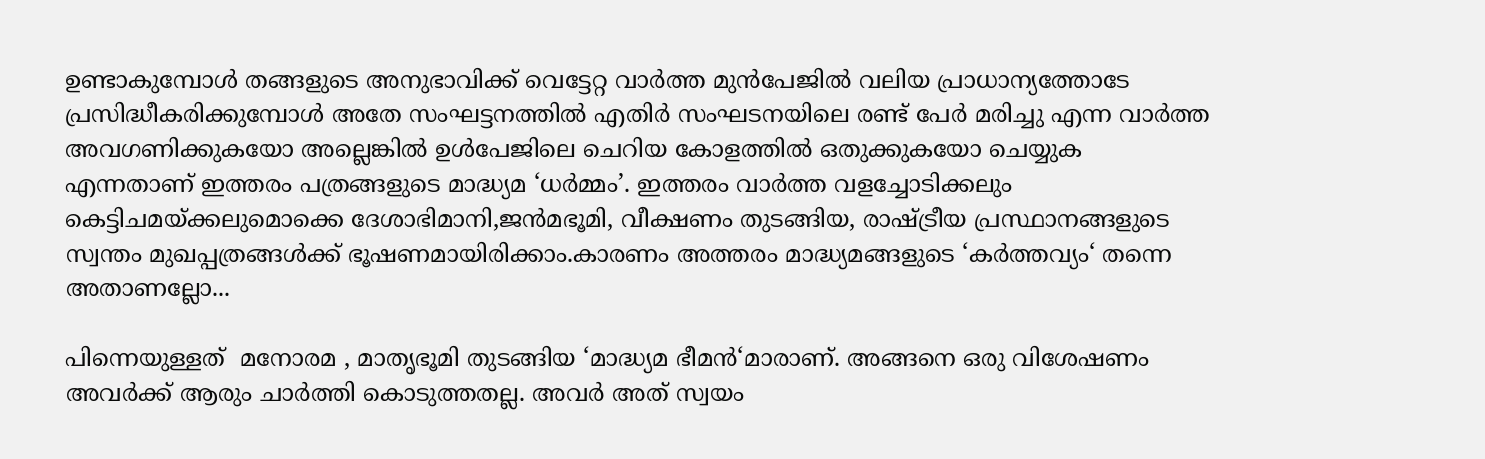ഉണ്ടാകുമ്പോള്‍ തങ്ങളുടെ അനുഭാവിക്ക് വെട്ടേറ്റ വാര്‍ത്ത മുന്‍പേജില്‍ വലിയ പ്രാധാന്യത്തോടേ പ്രസിദ്ധീകരിക്കുമ്പോള്‍ അതേ സംഘട്ടനത്തില്‍ എതിര്‍ സംഘടനയിലെ രണ്ട് പേര്‍ മരിച്ചു എന്ന വാര്‍ത്ത അവഗണിക്കുകയോ അല്ലെങ്കില്‍ ഉള്‍പേജിലെ ചെറിയ കോളത്തില്‍ ഒതുക്കുകയോ ചെയ്യുക എന്നതാണ് ഇത്തരം പത്രങ്ങളുടെ മാദ്ധ്യമ ‘ധര്‍മ്മം’. ഇത്തരം വാര്‍ത്ത വളച്ചോടിക്കലും കെട്ടിചമയ്ക്കലുമൊക്കെ ദേശാഭിമാനി,ജന്‍മഭൂമി, വീക്ഷണം തുടങ്ങിയ, രാഷ്ട്രീയ പ്രസ്ഥാനങ്ങളുടെ സ്വന്തം മുഖപ്പത്രങ്ങള്‍ക്ക് ഭൂഷണമായിരിക്കാം.കാരണം അത്തരം മാദ്ധ്യമങ്ങളുടെ ‘കര്‍ത്തവ്യം‘ തന്നെ അതാണല്ലോ...

പിന്നെയുള്ളത്  മനോരമ , മാതൃഭൂമി തുടങ്ങിയ ‘മാദ്ധ്യമ ഭീമന്‍‘മാരാണ്. അങ്ങനെ ഒരു വിശേഷണം അവര്‍ക്ക് ആരും ചാര്‍ത്തി കൊടുത്തതല്ല. അവര്‍ അത് സ്വയം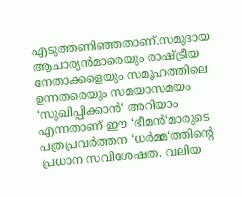എടുത്തണിഞ്ഞതാണ്.സമുദായ ആചാര്യന്‍മാരെയും രാഷ്ട്രീയ നേതാക്കളെയും സമൂഹത്തിലെ ഉന്നതരെയും സമയാസമയം ‘സുഖിപ്പിക്കാന്‍‘ അറിയാം എന്നതാണ് ഈ ‘ഭീമന്‍‘മാരുടെ പത്രപ്രവര്‍ത്തന ‘ധര്‍മ്മ‘ത്തിന്‍റെ പ്രധാന സവിശേഷത. വലിയ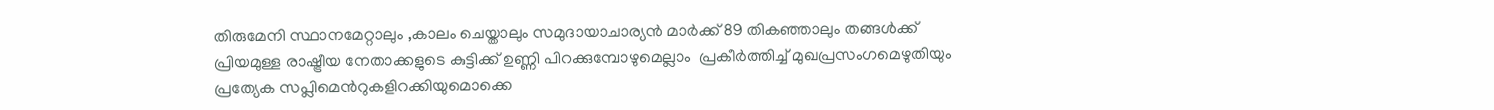തിരുമേനി സ്ഥാനമേറ്റാലും ,കാലം ചെയ്താലും സമുദായാചാര്യന്‍ മാര്‍ക്ക് 89 തികഞ്ഞാലും തങ്ങള്‍ക്ക് പ്രിയമുള്ള രാഷ്ട്രീയ നേതാക്കളുടെ കുട്ടിക്ക് ഉണ്ണി പിറക്കുമ്പോഴുമെല്ലാം  പ്രകീര്‍ത്തിച്ച് മുഖപ്രസംഗമെഴുതിയും പ്രത്യേക സപ്ലിമെന്‍റുകളിറക്കിയുമൊക്കെ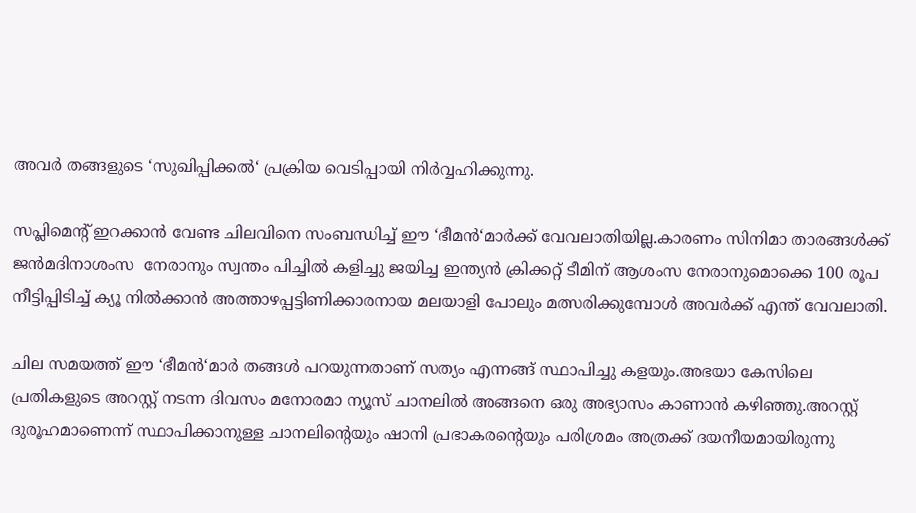അവര്‍ തങ്ങളുടെ ‘സുഖിപ്പിക്കല്‍‘ പ്രക്രിയ വെടിപ്പായി നിര്‍വ്വഹിക്കുന്നു.

സപ്ലിമെന്‍റ് ഇറക്കാന്‍ വേണ്ട ചിലവിനെ സംബന്ധിച്ച് ഈ ‘ഭീമന്‍‘മാര്‍ക്ക് വേവലാതിയില്ല.കാരണം സിനിമാ താരങ്ങള്‍ക്ക് ജന്‍മദിനാശംസ  നേരാനും സ്വന്തം പിച്ചില്‍ കളിച്ചു ജയിച്ച ഇന്ത്യന്‍ ക്രിക്കറ്റ് ടീമിന് ആശംസ നേരാനുമൊക്കെ 100 രൂപ നീട്ടിപ്പിടിച്ച് ക്യൂ നില്‍ക്കാന്‍ അത്താഴപ്പട്ടിണിക്കാരനായ മലയാളി പോലും മത്സരിക്കുമ്പോള്‍ അവര്‍ക്ക് എന്ത് വേവലാതി‍.

ചില സമയത്ത് ഈ ‘ഭീമന്‍‘മാര്‍ തങ്ങള്‍ പറയുന്നതാണ് സത്യം എന്നങ്ങ് സ്ഥാപിച്ചു കളയും.അഭയാ കേസിലെ പ്രതികളുടെ അറസ്റ്റ് നടന്ന ദിവസം മനോരമാ ന്യൂസ് ചാനലില്‍ അങ്ങനെ ഒരു അഭ്യാസം കാണാന്‍ കഴിഞ്ഞു.അറസ്റ്റ് ദുരൂഹമാണെന്ന് സ്ഥാപിക്കാനുള്ള ചാനലിന്‍റെയും ഷാനി പ്രഭാകരന്‍റെയും പരിശ്രമം അത്രക്ക് ദയനീയമായിരുന്നു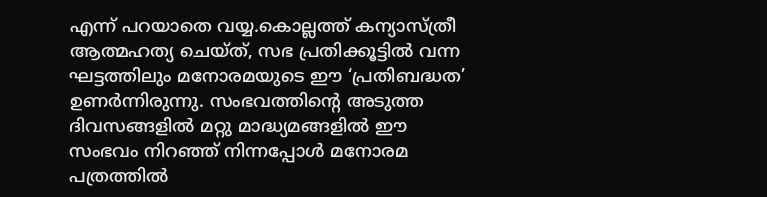എന്ന് പറയാതെ വയ്യ.കൊല്ലത്ത് കന്യാസ്ത്രീ ആത്മഹത്യ ചെയ്ത്, സഭ പ്രതിക്കൂട്ടില്‍ വന്ന ഘട്ടത്തിലും മനോരമയുടെ ഈ ‘പ്രതിബദ്ധത’ ഉണര്‍ന്നിരുന്നു. സംഭവത്തിന്‍റെ അടുത്ത ദിവസങ്ങളില്‍ മറ്റു മാദ്ധ്യമങ്ങളില്‍ ഈ സംഭവം നിറഞ്ഞ് നിന്നപ്പോള്‍ മനോരമ പത്രത്തില്‍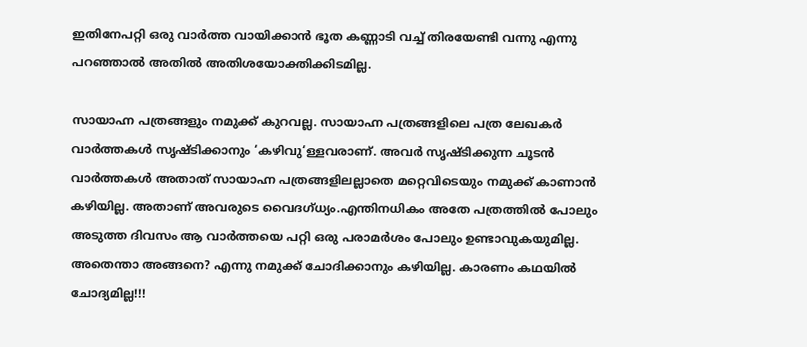ഇതിനേപറ്റി ഒരു വാര്‍ത്ത വായിക്കാന്‍ ഭൂത കണ്ണാടി വച്ച് തിരയേണ്ടി വന്നു എന്നു പറഞ്ഞാല്‍ അതില്‍ അതിശയോക്തിക്കിടമില്ല.

സായാഹ്ന പത്രങ്ങളും നമുക്ക് കുറവല്ല. സായാഹ്ന പത്രങ്ങളിലെ പത്ര ലേഖകര്‍ വാര്‍ത്തകള്‍ സൃഷ്ടിക്കാനും ‘കഴിവു‘ള്ളവരാണ്. അവര്‍ സൃഷ്ടിക്കുന്ന ചൂടന്‍ വാര്‍ത്തകള്‍ അതാത് സായാഹ്ന പത്രങ്ങളിലല്ലാതെ മറ്റെവിടെയും നമുക്ക് കാണാന്‍ കഴിയില്ല. അതാണ് അവരുടെ വൈദഗ്ധ്യം.എന്തിനധികം അതേ പത്രത്തില്‍ പോലും അടുത്ത ദിവസം ആ വാര്‍ത്തയെ പറ്റി ഒരു പരാമര്‍ശം പോലും ഉണ്ടാവുകയുമില്ല. അതെന്താ അങ്ങനെ? എന്നു നമുക്ക് ചോദിക്കാനും കഴിയില്ല. കാരണം കഥയില്‍ ചോദ്യമില്ല!!!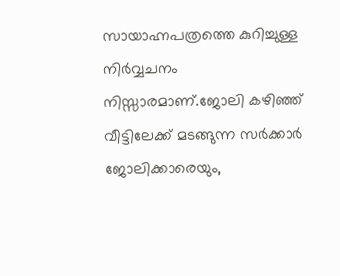സായാഹ്നപത്രത്തെ കുറിച്ചുള്ള നിര്‍വ്വചനം നിസ്സാരമാണ്.ജോലി കഴിഞ്ഞ് വീട്ടിലേക്ക് മടങ്ങുന്ന സര്‍ക്കാര്‍ ജോലിക്കാരെയും,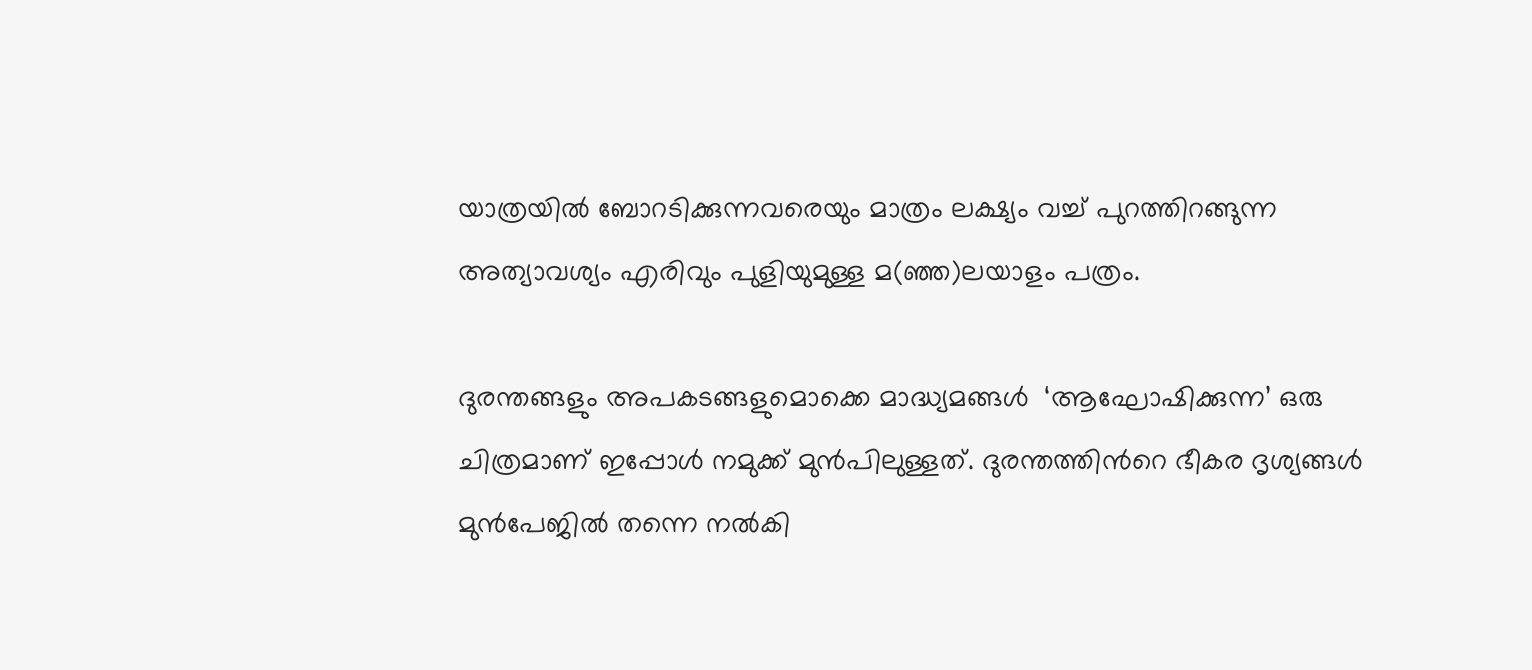യാത്രയില്‍ ബോറടിക്കുന്നവരെയും മാത്രം ലക്ഷ്യം വച്ച് പുറത്തിറങ്ങുന്ന അത്യാവശ്യം എരിവും പുളിയുമുള്ള മ(ഞ്ഞ)ലയാളം പത്രം.

ദുരന്തങ്ങളും അപകടങ്ങളുമൊക്കെ മാദ്ധ്യമങ്ങള്‍  ‘ആഘോഷിക്കുന്ന’ ഒരു ചിത്രമാണ് ഇപ്പോള്‍ നമുക്ക് മുന്‍പിലുള്ളത്. ദുരന്തത്തിന്‍റെ ഭീകര ദൃശ്യങ്ങള്‍ മുന്‍പേജില്‍ തന്നെ നല്‍കി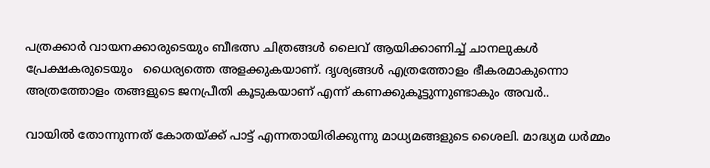പത്രക്കാര്‍ വായനക്കാരുടെയും ബീഭത്സ ചിത്രങ്ങള്‍ ലൈവ് ആയിക്കാണിച്ച് ചാനലുകള്‍ പ്രേക്ഷകരുടെയും   ധൈര്യത്തെ അളക്കുകയാണ്. ദൃശ്യങ്ങള്‍ എത്രത്തോളം ഭീകരമാകുന്നൊ അത്രത്തോളം തങ്ങളുടെ ജനപ്രീതി കൂടുകയാണ് എന്ന് കണക്കുകൂട്ടുന്നുണ്ടാകും അവര്‍..

വായില്‍ തോന്നുന്നത് കോതയ്ക്ക് പാട്ട് എന്നതായിരിക്കുന്നു മാധ്യമങ്ങളുടെ ശൈലി. മാദ്ധ്യമ ധര്‍മ്മം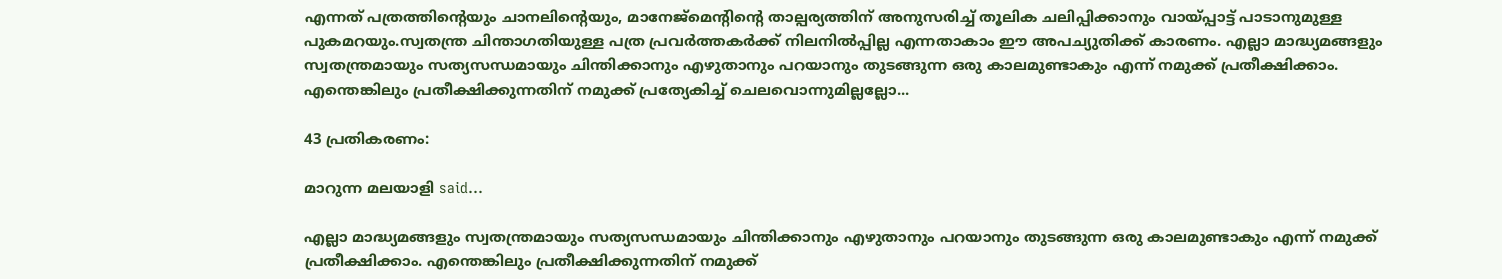എന്നത് പത്രത്തിന്‍റെയും ചാനലിന്‍റെയും, മാനേജ്മെന്‍റിന്‍റെ താല്പര്യത്തിന് അനുസരിച്ച് തൂലിക ചലിപ്പിക്കാനും വായ്പ്പാട്ട് പാടാനുമുള്ള പുകമറയും.സ്വതന്ത്ര ചിന്താഗതിയുള്ള പത്ര പ്രവര്‍ത്തകര്‍ക്ക് നിലനില്‍പ്പില്ല എന്നതാകാം ഈ അപച്യുതിക്ക് കാരണം. എല്ലാ മാദ്ധ്യമങ്ങളും സ്വതന്ത്രമായും സത്യസന്ധമായും ചിന്തിക്കാനും എഴുതാനും പറയാനും തുടങ്ങുന്ന ഒരു കാലമുണ്ടാകും എന്ന് നമുക്ക് പ്രതീക്ഷിക്കാം. എന്തെങ്കിലും പ്രതീക്ഷിക്കുന്നതിന് നമുക്ക് പ്രത്യേകിച്ച് ചെലവൊന്നുമില്ലല്ലോ...

43 പ്രതികരണം:

മാറുന്ന മലയാളി said...

എല്ലാ മാദ്ധ്യമങ്ങളും സ്വതന്ത്രമായും സത്യസന്ധമായും ചിന്തിക്കാനും എഴുതാനും പറയാനും തുടങ്ങുന്ന ഒരു കാലമുണ്ടാകും എന്ന് നമുക്ക് പ്രതീക്ഷിക്കാം. എന്തെങ്കിലും പ്രതീക്ഷിക്കുന്നതിന് നമുക്ക്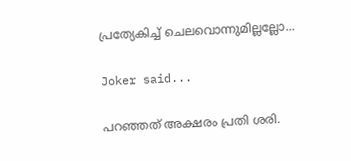പ്രത്യേകിച്ച് ചെലവൊന്നുമില്ലല്ലോ...

Joker said...

പറഞ്ഞത് അക്ഷരം പ്രതി ശരി.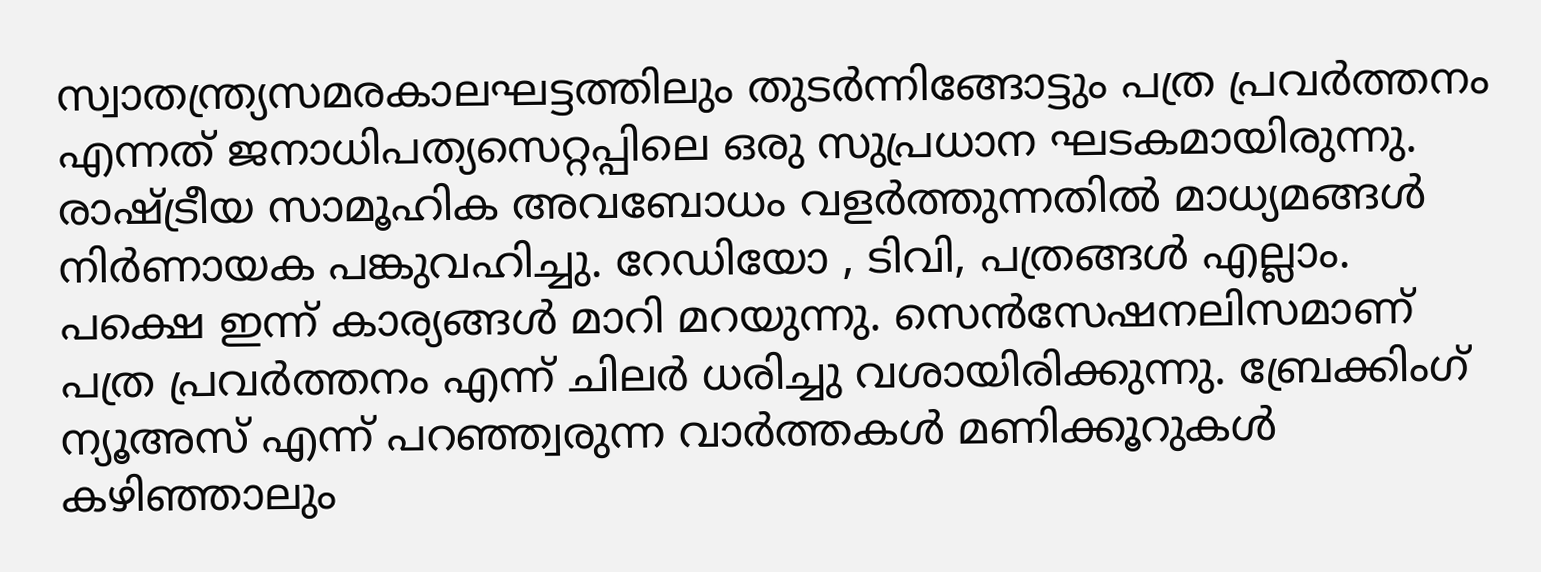സ്വാതന്ത്ര്യസമരകാലഘട്ടത്തിലും തുടര്‍ന്നിങ്ങോട്ടും പത്ര പ്രവര്‍ത്തനം എന്നത് ജനാധിപത്യസെറ്റപ്പിലെ ഒരു സുപ്രധാന ഘടകമായിരുന്നു. രാഷ്ട്രീയ സാമൂഹിക അവബോധം വളര്‍ത്തുന്നതില്‍ മാധ്യമങ്ങള്‍ നിര്‍ണായക പങ്കുവഹിച്ചു. റേഡിയോ , ടിവി, പത്രങ്ങള്‍ എല്ലാം. പക്ഷെ ഇന്ന് കാര്യങ്ങള്‍ മാറി മറയുന്നു. സെന്‍സേഷനലിസമാണ് പത്ര പ്രവര്‍ത്തനം എന്ന് ചിലര്‍ ധരിച്ചു വശായിരിക്കുന്നു. ബ്രേക്കിംഗ് ന്യൂഅസ് എന്ന് പറഞ്ഞ്വരുന്ന വാര്‍ത്തകള്‍ മണിക്കൂറുകള്‍ കഴിഞ്ഞാലും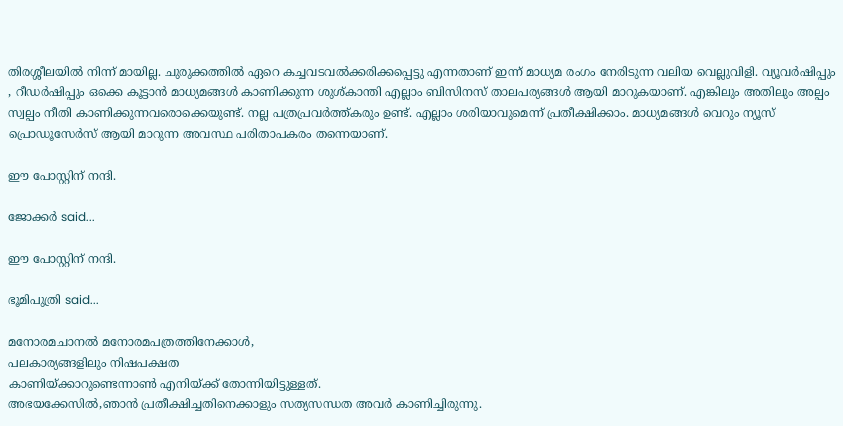തിരശ്ശീ‍ലയില്‍ നിന്ന് മായില്ല. ചുരുക്കത്തില്‍ ഏറെ കച്ചവടവല്‍ക്കരിക്കപ്പെട്ടു എന്നതാണ് ഇന്ന് മാധ്യമ രംഗം നേരിടുന്ന വലിയ വെല്ലുവിളി. വ്യൂവര്‍ഷിപ്പും , റീഡര്‍ഷിപ്പും ഒക്കെ കൂട്ടാന്‍ മാധ്യമങ്ങള്‍ കാണിക്കുന്ന ശുശ്കാന്തി എല്ലാം ബിസിനസ് താലപര്യങ്ങള്‍ ആയി മാറുകയാണ്. എങ്കിലും അതിലും അല്പം സ്വല്പം നീതി കാണിക്കുന്നവരൊക്കെയുണ്ട്. നല്ല പത്രപ്രവര്‍ത്ത്കരും ഉണ്ട്. എല്ലാം ശരിയാവുമെന്ന് പ്രതീക്ഷിക്കാം. മാധ്യമങ്ങള്‍ വെറും ന്യൂസ് പ്രൊഡൂസേര്‍സ് ആയി മാറുന്ന അവസ്ഥ പരിതാപകരം തന്നെയാണ്.

ഈ പോസ്റ്റിന് നന്ദി.

ജോക്കര്‍ said...

ഈ പോസ്റ്റിന് നന്ദി.

ഭൂമിപുത്രി said...

മനോരമചാനൽ മനോരമപത്രത്തിനേക്കാൾ,
പലകാര്യങ്ങളിലും നിഷപക്ഷത
കാണിയ്ക്കാറുണ്ടെന്നാൺ എനിയ്ക്ക് തോന്നിയിട്ടുള്ളത്.
അഭയക്കേസിൽ,ഞാൻ പ്രതീക്ഷിച്ചതിനെക്കാളും സത്യസന്ധത അവർ കാണിച്ചിരുന്നു.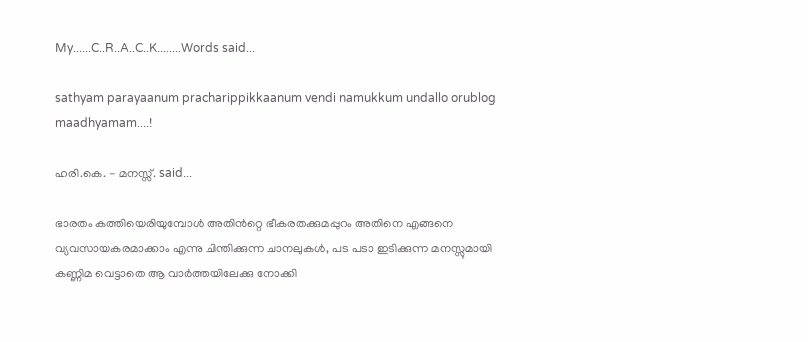My......C..R..A..C..K........Words said...

sathyam parayaanum pracharippikkaanum vendi namukkum undallo orublog maadhyamam....!

ഹരി.കെ. - മനസ്സ്. said...

ഭാരതം കത്തിയെരിയുമ്പോള്‍ അതിന്‍‌റ്റെ ഭീകരതക്കുമപ്പുറം അതിനെ എങ്ങനെ വ്യവസായകരമാക്കാം എന്നു ചിന്തിക്കുന്ന ചാനലുകള്‍, പട പടാ ഇടിക്കുന്ന മനസ്സുമായി കണ്ണിമ വെട്ടാതെ ആ വാര്‍ത്തയിലേക്കു നോക്കി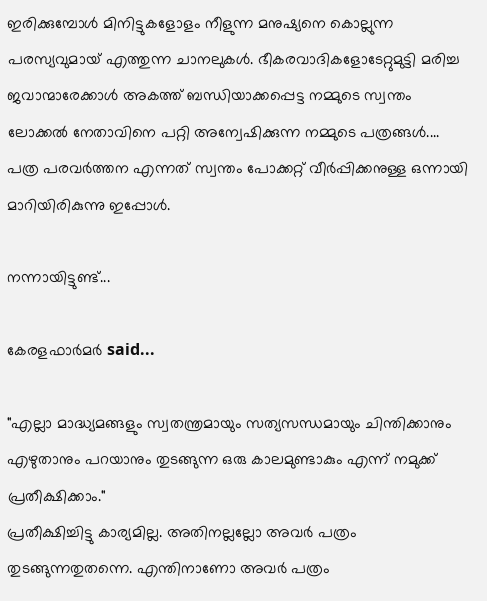ഇരിക്കുമ്പോള്‍ മിനിട്ടുകളോളം നീളുന്ന മനുഷ്യനെ കൊല്ലുന്ന പരസ്യവുമായ് എത്തുന്ന ചാനലുകള്‍. ഭീകരവാദികളോടേറ്റുമുട്ടി മരിച്ച ജവാന്മാരേക്കാള്‍ അകത്ത് ബന്ധിയാക്കപ്പെട്ട നമ്മുടെ സ്വന്തം ലോക്കല്‍ നേതാവിനെ പറ്റി അന്വേഷിക്കുന്ന നമ്മുടെ പത്രങ്ങള്‍.... പത്ര പരവര്‍ത്തന എന്നത് സ്വന്തം പോക്കറ്റ് വീര്‍പ്പിക്കനുള്ള ഒന്നായി മാറിയിരികുന്നു ഇപ്പോള്‍.

നന്നായിട്ടുണ്ട്...

കേരളഫാര്‍മര്‍ said...

"എല്ലാ മാദ്ധ്യമങ്ങളും സ്വതന്ത്രമായും സത്യസന്ധമായും ചിന്തിക്കാനും എഴുതാനും പറയാനും തുടങ്ങുന്ന ഒരു കാലമുണ്ടാകും എന്ന് നമുക്ക് പ്രതീക്ഷിക്കാം."
പ്രതീക്ഷിച്ചിട്ടു കാര്യമില്ല. അതിനല്ലല്ലോ അവര്‍ പത്രം തുടങ്ങുന്നതുതന്നെ. എന്തിനാണോ അവര്‍ പത്രം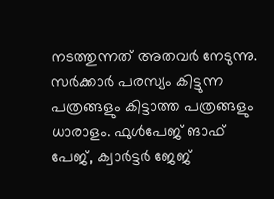നടത്തുന്നത് അതവര്‍ നേടുന്നു. സര്‍ക്കാര്‍ പരസ്യം കിട്ടുന്ന പത്രങ്ങളും കിട്ടാത്ത പത്രങ്ങളും ധാരാളം. ഫുള്‍പേജ് ങാഫ് പേജ്, ക്വാര്‍ട്ടര്‍ ജേജ്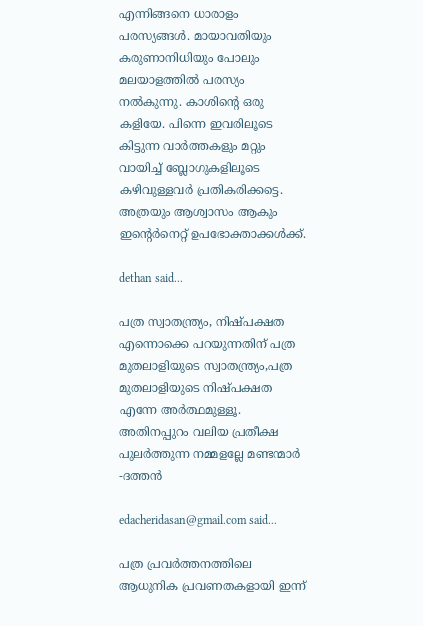എന്നിങ്ങനെ ധാരാളം പരസ്യങ്ങള്‍. മായാവതിയും കരുണാനിധിയും പോലും മലയാളത്തില്‍ പരസ്യം നല്‍കുന്നു. കാശിന്റെ ഒരു കളിയേ. പിന്നെ ഇവരിലൂടെ കിട്ടുന്ന വാര്‍ത്തകളും മറ്റും വായിച്ച് ബ്ലോഗുകളിലൂടെ കഴിവുള്ളവര്‍ പ്രതികരിക്കട്ടെ. അത്രയും ആശ്വാസം ആകും ഇന്റെര്‍നെറ്റ് ഉപഭോക്താക്കള്‍ക്ക്.

dethan said...

പത്ര സ്വാതന്ത്ര്യം, നിഷ്പക്ഷത എന്നൊക്കെ പറയുന്നതിന് പത്ര മുതലാളിയുടെ സ്വാതന്ത്ര്യം,പത്ര മുതലാളിയുടെ നിഷ്പക്ഷത എന്നേ അര്‍ത്ഥമുള്ളൂ.
അതിനപ്പുറം വലിയ പ്രതീക്ഷ പുലര്‍ത്തുന്ന നമ്മളല്ലേ മണ്ടന്മാര്‍
-ദത്തന്‍

edacheridasan@gmail.com said...

പത്ര പ്രവർത്തനത്തിലെ ആധുനിക പ്രവണതകളായി ഇന്ന്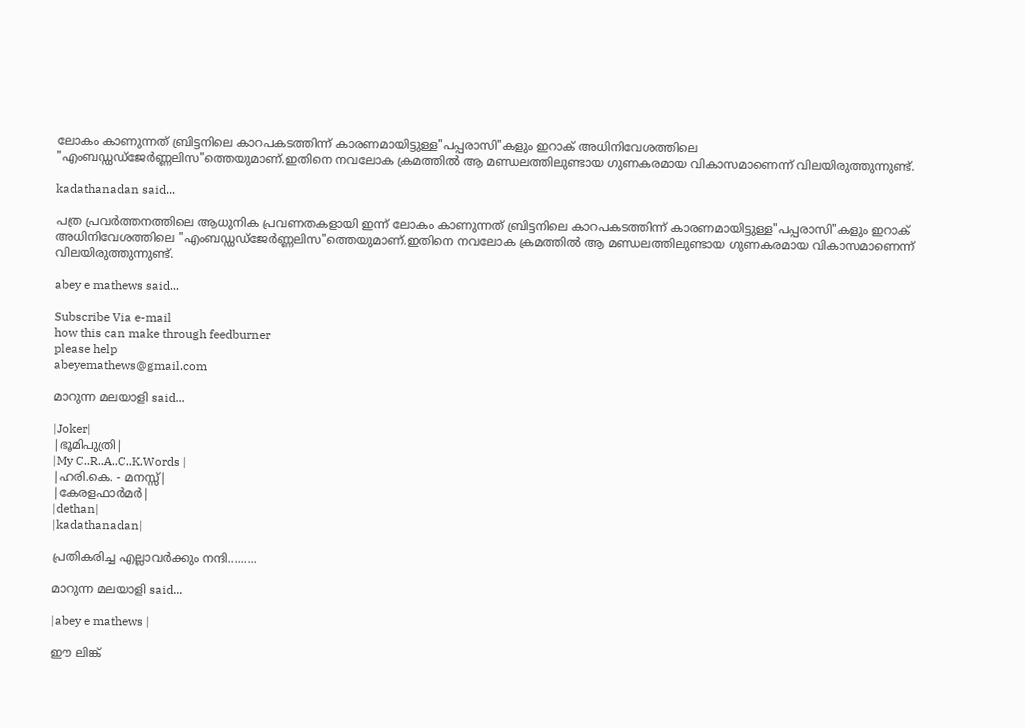ലോകം കാണുന്നത്‌ ബ്രിട്ടനിലെ കാറപകടത്തിന്ന് കാരണമായിട്ടുള്ള"പപ്പരാസി"കളും ഇറാക്‌ അധിനിവേശത്തിലെ "എംബഡ്ഡഡ്ജേർണ്ണലിസ"ത്തെയുമാണ്.ഇതിനെ നവലോക ക്രമത്തിൽ ആ മണ്ഡലത്തിലുണ്ടായ ഗുണകരമായ വികാസമാണെന്ന് വിലയിരുത്തുന്നുണ്ട്‌.

kadathanadan said...

പത്ര പ്രവർത്തനത്തിലെ ആധുനിക പ്രവണതകളായി ഇന്ന് ലോകം കാണുന്നത്‌ ബ്രിട്ടനിലെ കാറപകടത്തിന്ന് കാരണമായിട്ടുള്ള"പപ്പരാസി"കളും ഇറാക്‌ അധിനിവേശത്തിലെ "എംബഡ്ഡഡ്ജേർണ്ണലിസ"ത്തെയുമാണ്.ഇതിനെ നവലോക ക്രമത്തിൽ ആ മണ്ഡലത്തിലുണ്ടായ ഗുണകരമായ വികാസമാണെന്ന് വിലയിരുത്തുന്നുണ്ട്‌.

abey e mathews said...

Subscribe Via e-mail
how this can make through feedburner
please help
abeyemathews@gmail.com

മാറുന്ന മലയാളി said...

|Joker|
|ഭൂമിപുത്രി|
|My C..R..A..C..K.Words |
|ഹരി.കെ. - മനസ്സ്|
|കേരളഫാര്‍മര്‍|
|dethan|
|kadathanadan|

പ്രതികരിച്ച എല്ലാവര്‍ക്കും നന്ദി.........

മാറുന്ന മലയാളി said...

|abey e mathews |

ഈ ലിങ്ക്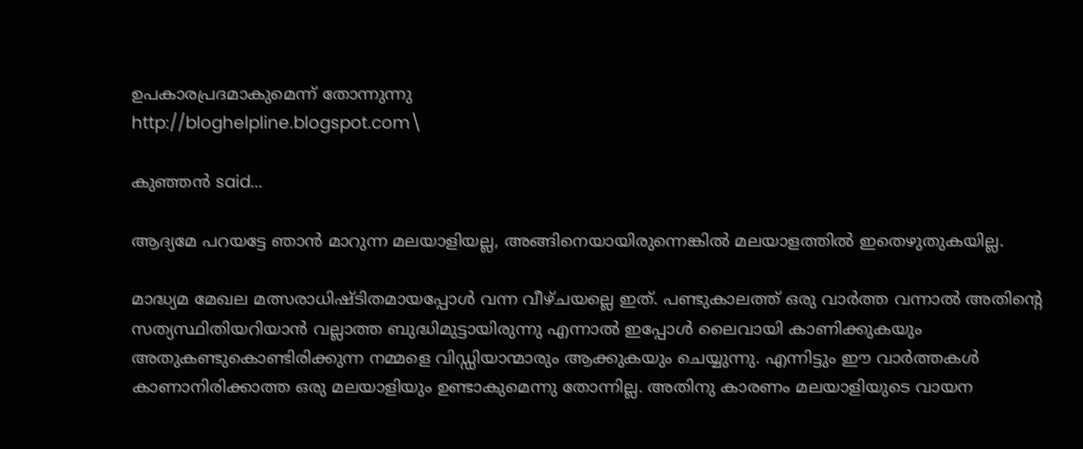ഉപകാരപ്രദമാകുമെന്ന് തോന്നുന്നു
http://bloghelpline.blogspot.com\

കുഞ്ഞന്‍ said...

ആദ്യമേ പറയട്ടേ ഞാന്‍ മാറുന്ന മലയാളിയല്ല, അങ്ങിനെയായിരുന്നെങ്കില്‍ മലയാളത്തില്‍ ഇതെഴുതുകയില്ല.

മാദ്ധ്യമ മേഖല മത്സരാധിഷ്ടിതമായപ്പോള്‍ വന്ന വീഴ്ചയല്ലെ ഇത്. പണ്ടുകാലത്ത് ഒരു വാര്‍ത്ത വന്നാല്‍ അതിന്റെ സത്യസ്ഥിതിയറിയാന്‍ വല്ലാത്ത ബുദ്ധിമുട്ടായിരുന്നു എന്നാല്‍ ഇപ്പോള്‍ ലൈവായി കാണിക്കുകയും അതുകണ്ടുകൊണ്ടിരിക്കുന്ന നമ്മളെ വിഡ്ഡിയാന്മാരും ആക്കുകയും ചെയ്യുന്നു. എന്നിട്ടും ഈ വാര്‍ത്തകള്‍ കാണാനിരിക്കാത്ത ഒരു മലയാളിയും ഉണ്ടാകുമെന്നു തോന്നില്ല. അതിനു കാരണം മലയാളിയുടെ വായന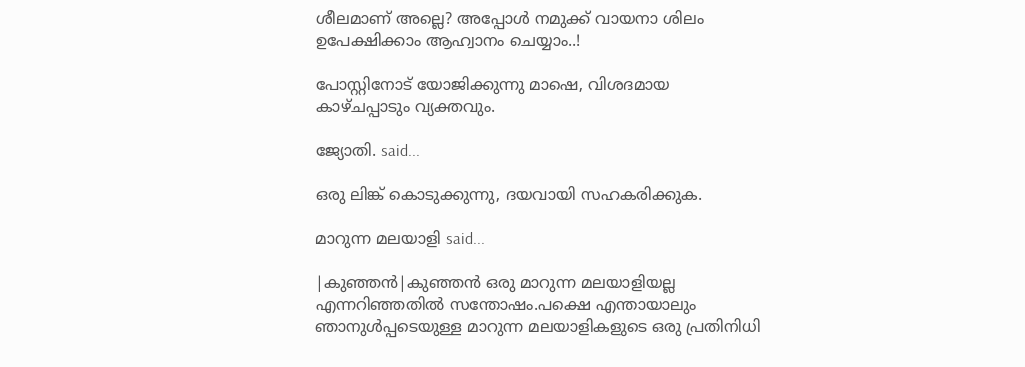ശീലമാണ് അല്ലെ? അപ്പോള്‍ നമുക്ക് വായനാ ശിലം ഉപേക്ഷിക്കാം ആഹ്വാനം ചെയ്യാം..!

പോസ്റ്റിനോട് യോജിക്കുന്നു മാഷെ, വിശദമായ കാഴ്ചപ്പാടും വ്യക്തവും.

ജ്യോതി. said...

ഒരു ലിങ്ക് കൊടുക്കുന്നു, ദയവായി സഹകരിക്കുക.

മാറുന്ന മലയാളി said...

|കുഞ്ഞന്‍|കുഞ്ഞന്‍ ഒരു മാറുന്ന മലയാളിയല്ല എന്നറിഞ്ഞതില്‍ സന്തോഷം.പക്ഷെ എന്തായാലും ഞാനുള്‍പ്പടെയുള്ള മാറുന്ന മലയാളികളുടെ ഒരു പ്രതിനിധി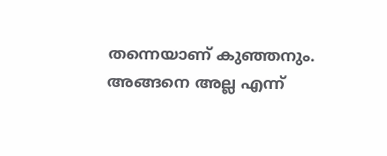തന്നെയാണ് കുഞ്ഞനും. അങ്ങനെ അല്ല എന്ന്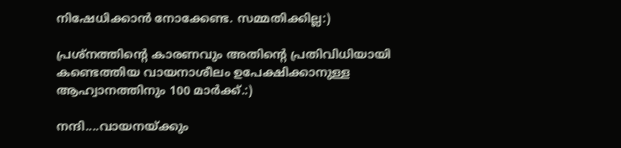നിഷേധിക്കാന്‍ നോക്കേണ്ട. സമ്മതിക്കില്ല:)

പ്രശ്നത്തിന്‍റെ കാരണവും അതിന്‍റെ പ്രതിവിധിയായി കണ്ടെത്തിയ വായനാശീലം ഉപേക്ഷിക്കാനുള്ള ആഹ്വാനത്തിനും 100 മാര്‍ക്ക്.:)

നന്ദി....വായനയ്ക്കും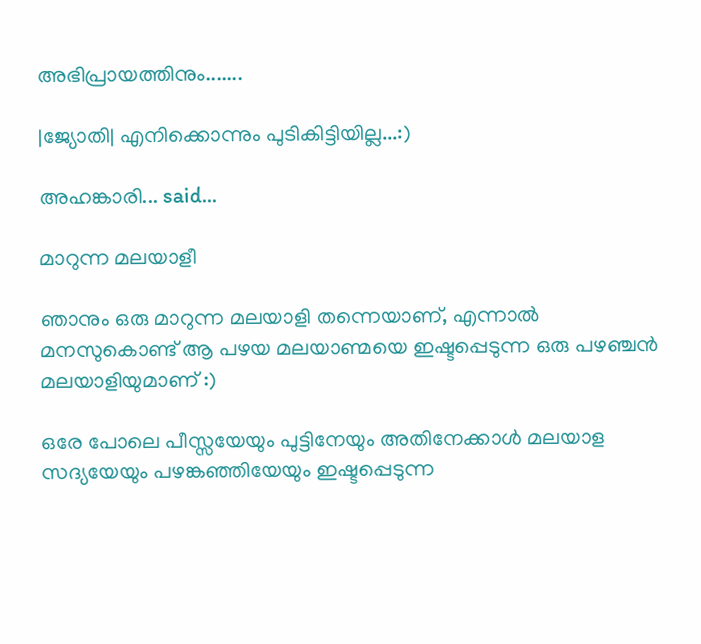അഭിപ്രായത്തിനും.......

|ജ്യോതി| എനിക്കൊന്നും പുടികിട്ടിയില്ല...:)

അഹങ്കാരി... said...

മാറുന്ന മലയാളീ

ഞാനും ഒരു മാറുന്ന മലയാളി തന്നെയാണ്, എന്നാല്‍ മനസുകൊണ്ട് ആ പഴയ മലയാണ്മയെ ഇഷ്ടപ്പെടുന്ന ഒരു പഴഞ്ചന്‍ മലയാളിയുമാണ് :)

ഒരേ പോലെ പീസ്സയേയും പുട്ടിനേയും അതിനേക്കാള്‍ മലയാള സദ്യയേയും പഴങ്കഞ്ഞിയേയും ഇഷ്ടപ്പെടുന്ന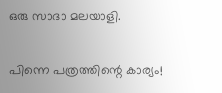ഒരു സാദാ മലയാളി.

പിന്നെ പത്രത്തിന്റെ കാര്യം!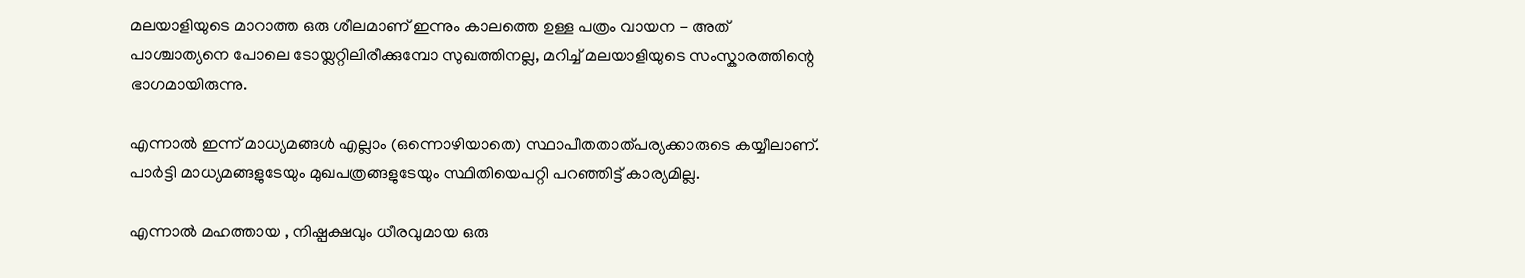മലയാളിയുടെ മാറാത്ത ഒരു ശീലമാണ് ഇന്നും കാലത്തെ ഉള്ള പത്രം വായന - അത് പാശ്ചാത്യനെ പോലെ ടോയ്ലറ്റിലിരീക്കുമ്പോ സുഖത്തിനല്ല, മറിച്ച് മലയാളിയുടെ സംസ്കാരത്തിന്റെ ഭാഗമായിരുന്നു.

എന്നാല്‍ ഇന്ന് മാധ്യമങ്ങള്‍ എല്ലാം (ഒന്നൊഴിയാതെ) സ്ഥാപീതതാത്പര്യക്കാരുടെ കയ്യീലാണ്. പാര്‍ട്ടി മാധ്യമങ്ങളുടേയും മുഖപത്രങ്ങളുടേയും സ്ഥിതിയെപറ്റി പറഞ്ഞിട്ട് കാര്യമില്ല.

എന്നാല്‍ മഹത്തായ , നിഷ്പക്ഷവും ധീരവുമായ ഒരു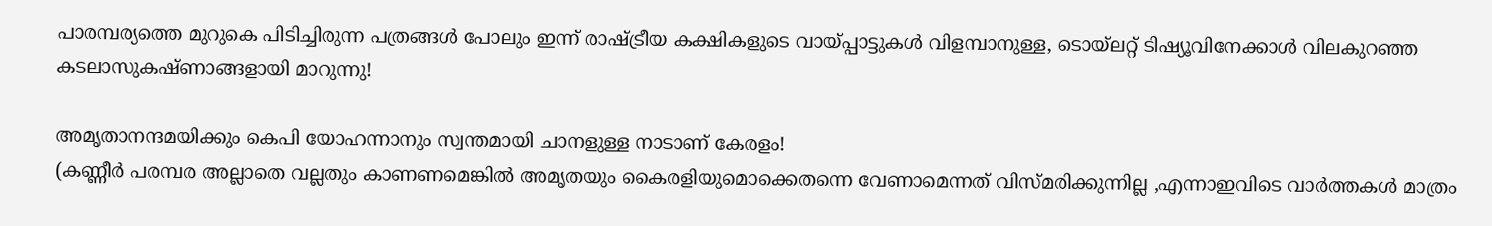പാരമ്പര്യത്തെ മുറുകെ പിടിച്ചിരുന്ന പത്രങ്ങള്‍ പോലും ഇന്ന് രാഷ്ട്രീയ കക്ഷികളുടെ വായ്പ്പാട്ടുകള്‍ വിളമ്പാനുള്ള, ടൊയ്ലറ്റ് ടിഷ്യൂവിനേക്കാള്‍ വിലകുറഞ്ഞ കടലാസുകഷ്ണാങ്ങളായി മാറുന്നു!

അമൃതാനന്ദമയിക്കും കെപി യോഹന്നാനും സ്വന്തമായി ചാനളുള്ള നാടാണ് കേരളം!
(കണ്ണീര്‍ പരമ്പര അല്ലാതെ വല്ലതും കാണണമെങ്കില്‍ അമൃതയും കൈരളിയുമൊക്കെതന്നെ വേണാമെന്നത് വിസ്മരിക്കുന്നില്ല ,എന്നാഇവിടെ വാര്‍ത്തകള്‍ മാത്രം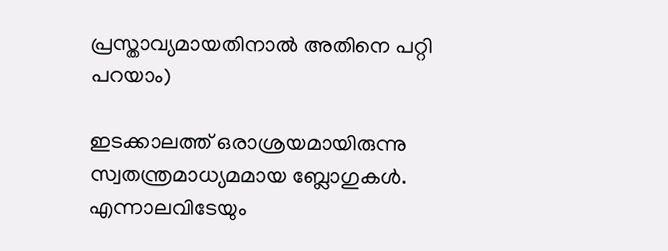പ്രസ്താവ്യമായതിനാല്‍ അതിനെ പറ്റി പറയാം)

ഇടക്കാ‍ലത്ത് ഒരാശ്രയമായിരുന്നു സ്വതന്ത്രമാധ്യമമായ ബ്ലോഗുകള്‍. എന്നാലവിടേയും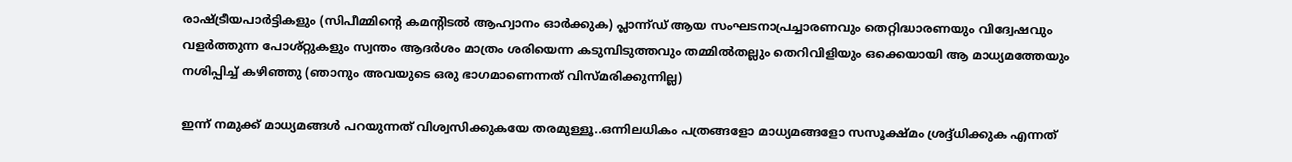രാഷ്ട്രീയപാര്‍ട്ടികളും (സിപീമ്മിന്റെ കമന്റിടല്‍ ആഹ്വാനം ഓര്‍ക്കുക) പ്ലാന്ന്ഡ് ആയ സംഘടനാപ്രച്ചാരണവും തെറ്റിദ്ധാരണയും വിദ്വേഷവും വളര്‍ത്തുന്ന പോശ്റ്റുകളും സ്വന്തം ആദര്‍ശം മാത്രം ശരിയെന്ന കടുമ്പിടുത്തവും തമ്മില്‍തല്ലും തെറിവിളിയും ഒക്കെയായി ആ മാധ്യമത്തേയും നശിപ്പിച്ച് കഴിഞ്ഞു (ഞാനും അവയുടെ ഒരു ഭാഗമാണെന്നത് വിസ്മരിക്കുന്നില്ല)

ഇന്ന് നമുക്ക് മാധ്യമങ്ങള്‍ പറയുന്നത് വിശ്വസിക്കുകയേ തരമുള്ളൂ..ഒന്നിലധികം പത്രങ്ങളോ മാധ്യമങ്ങളോ സസൂക്ഷ്മം ശ്രദ്ദ്ധിക്കുക എന്നത്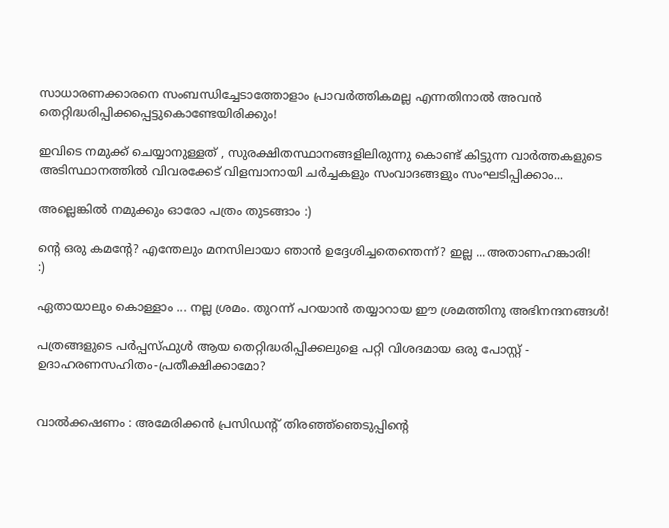സാധാരണക്കാരനെ സംബന്ധിച്ചേടാത്തോളാം പ്രാവര്‍ത്തികമല്ല എന്നതിനാല്‍ അവന്‍ തെറ്റിദ്ധരിപ്പിക്കപ്പെട്ടുകൊണ്ടേയിരിക്കും!

ഇവിടെ നമുക്ക് ചെയ്യാനുള്ളത് , സുരക്ഷിതസ്ഥാനങ്ങളിലിരുന്നു കൊണ്ട് കിട്ടുന്ന വാര്‍ത്തകളുടെ അടിസ്ഥാനത്തില്‍ വിവരക്കേട് വിളമ്പാനായി ചര്‍ച്ചകളും സംവാദങ്ങളും സംഘടിപ്പിക്കാം...

അല്ലെങ്കില്‍ നമുക്കും ഓരോ പത്രം തുടങ്ങാം :)

ന്റെ ഒരു കമന്റേ? എന്തേലും മനസിലായാ ഞാന്‍ ഉദ്ദേശിച്ചതെന്തെന്ന്? ഇല്ല ...അതാണഹങ്കാരി!
:)

ഏതായാലും കൊള്ളാം ... നല്ല ശ്രമം. തുറന്ന് പറയാന്‍ തയ്യാറാ‍യ ഈ ശ്രമത്തിനു അഭിനന്ദനങ്ങള്‍!

പത്രങ്ങളുടെ പര്‍പ്പസ്ഫുള്‍ ആയ തെറ്റിദ്ധരിപ്പിക്കലുളെ പറ്റി വിശദമായ ഒരു പോസ്റ്റ് - ഉദാഹരണസഹിതം-പ്രതീക്ഷിക്കാമോ?


വാല്‍ക്കഷണം : അമേരിക്കന്‍ പ്രസിഡന്റ് തിരഞ്ഞ്ഞെടുപ്പിന്റെ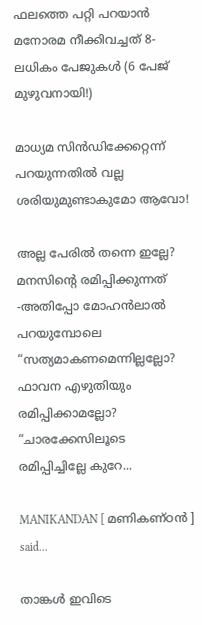ഫലത്തെ പറ്റി പറയാന്‍ മനോരമ നീക്കിവച്ചത് 8-ലധികം പേജുകള്‍ (6 പേജ് മുഴുവനായി!)

മാധ്യമ സിന്‍ഡിക്കേറ്റെന്ന് പറയുന്നതില്‍ വല്ല ശരിയുമുണ്ടാകുമോ ആവോ!

അല്ല പേരില്‍ തന്നെ ഇല്ലേ? മനസിന്റെ രമിപ്പിക്കുന്നത് -അതിപ്പോ മോഹന്‍ലാല്‍ പറയുമ്പോലെ “സത്യമാകണമെന്നില്ലല്ലോ? ഫാവന എഴുതിയും രമിപ്പിക്കാമല്ലോ? “ചാരക്കേസിലൂടെ രമിപ്പിച്ചില്ലേ കുറേ...

MANIKANDAN [ മണികണ്ഠന്‍‌ ] said...

താങ്കൾ ഇവിടെ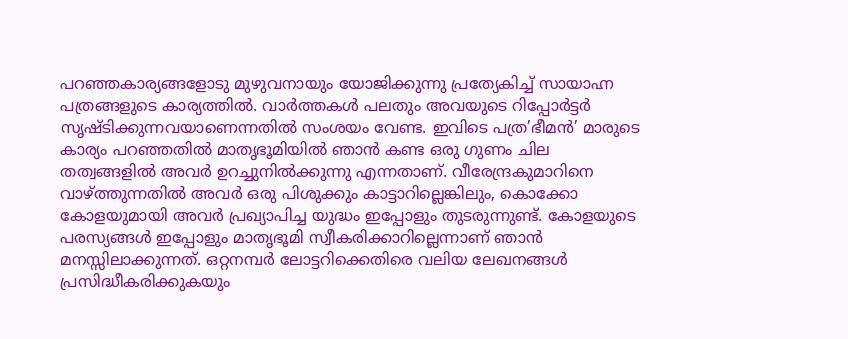പറഞ്ഞകാര്യങ്ങളോടു മുഴുവനായും യോജിക്കുന്നു പ്രത്യേകിച്ച് സായാഹ്ന പത്രങ്ങളുടെ കാര്യത്തിൽ. വാർത്തകൾ പലതും അവയുടെ റിപ്പോർട്ടർ സൃഷ്‌ടിക്കുന്നവയാണെന്നതിൽ സംശയം വേണ്ട. ഇവിടെ പത്ര’ഭീമൻ’ മാരുടെ കാര്യം പറഞ്ഞതിൽ മാതൃഭൂമിയിൽ ഞാൻ കണ്ട ഒരു ഗുണം ചില തത്വങ്ങളിൽ അവർ ഉറച്ചുനിൽക്കുന്നു എന്നതാണ്. വീരേന്ദ്രകുമാറിനെ വാഴ്ത്തുന്നതിൽ അവർ ഒരു പിശുക്കും കാട്ടാറില്ലെങ്കിലും, കൊക്കോ കോളയുമായി അവർ പ്രഖ്യാപിച്ച യുദ്ധം ഇപ്പോളും തുടരുന്നുണ്ട്. കോളയുടെ പരസ്യങ്ങൾ ഇപ്പോളും മാതൃഭൂമി സ്വീകരിക്കാറില്ലെന്നാണ് ഞാൻ മനസ്സിലാക്കുന്നത്. ഒറ്റനമ്പർ ലോട്ടറിക്കെതിരെ വലിയ ലേഖനങ്ങൾ പ്രസിദ്ധീകരിക്കുകയും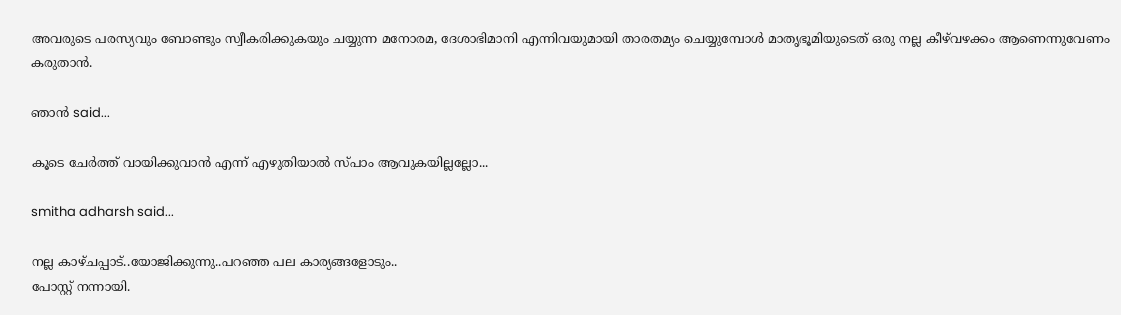അവരുടെ പരസ്യവും ബോണ്ടും സ്വീകരിക്കുകയും ചയ്യുന്ന മനോരമ, ദേശാഭിമാനി എന്നിവയുമായി താരതമ്യം ചെയ്യുമ്പോൾ മാതൃഭൂമിയുടെത് ഒരു നല്ല കീഴ്‌വഴക്കം ആണെന്നുവേണം കരുതാൻ.

ഞാന്‍ said...

കൂടെ ചേര്‍ത്ത് വായിക്കുവാന്‍ എന്ന് എഴുതിയാല്‍ സ്പാം ആവുകയില്ലല്ലോ...

smitha adharsh said...

നല്ല കാഴ്ചപ്പാട്..യോജിക്കുന്നു..പറഞ്ഞ പല കാര്യങ്ങളോടും..
പോസ്റ്റ് നന്നായി.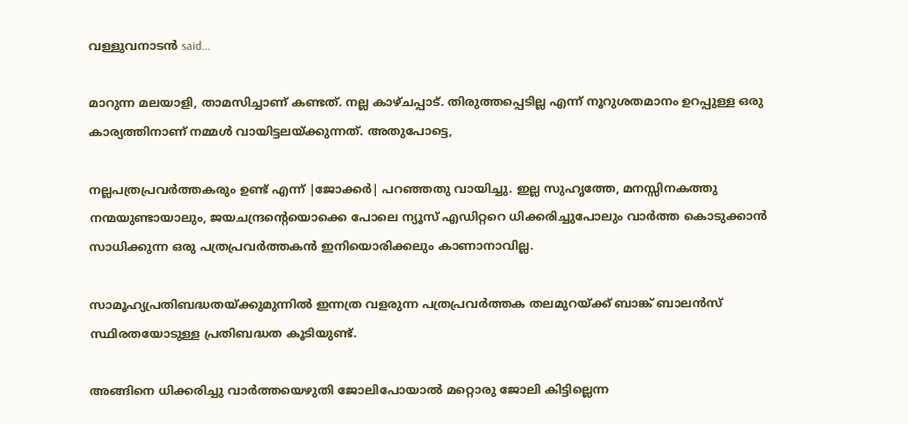വള്ളുവനാടന്‍ said...

മാറുന്ന മലയാളി, താമസിച്ചാണ്‌ കണ്ടത്‌. നല്ല കാഴ്‌ചപ്പാട്‌. തിരുത്തപ്പെടില്ല എന്ന്‌ നൂറുശതമാനം ഉറപ്പുള്ള ഒരു കാര്യത്തിനാണ്‌ നമ്മള്‍ വായിട്ടലയ്‌ക്കുന്നത്‌. അതുപോട്ടെ,

നല്ലപത്രപ്രവര്‍ത്തകരും ഉണ്ട്‌ എന്ന്‌ |ജോക്കര്‍| പറഞ്ഞതു വായിച്ചു. ഇല്ല സുഹൃത്തേ, മനസ്സിനകത്തു നന്മയുണ്ടായാലും, ജയചന്ദ്രന്റെയൊക്കെ പോലെ ന്യൂസ്‌ എഡിറ്ററെ ധിക്കരിച്ചുപോലും വാര്‍ത്ത കൊടുക്കാന്‍ സാധിക്കുന്ന ഒരു പത്രപ്രവര്‍ത്തകന്‍ ഇനിയൊരിക്കലും കാണാനാവില്ല.

സാമൂഹ്യപ്രതിബദ്ധതയ്‌ക്കുമുന്നില്‍ ഇന്നത്ര വളരുന്ന പത്രപ്രവര്‍ത്തക തലമുറയ്‌ക്ക്‌ ബാങ്ക്‌ ബാലന്‍സ്‌ സ്ഥിരതയോടുള്ള പ്രതിബദ്ധത കൂടിയുണ്ട്‌.

അങ്ങിനെ ധിക്കരിച്ചു വാര്‍ത്തയെഴുതി ജോലിപോയാല്‍ മറ്റൊരു ജോലി കിട്ടില്ലെന്ന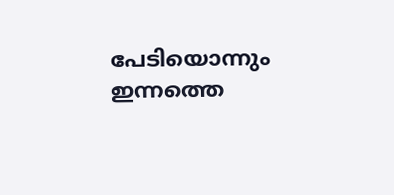പേടിയൊന്നും ഇന്നത്തെ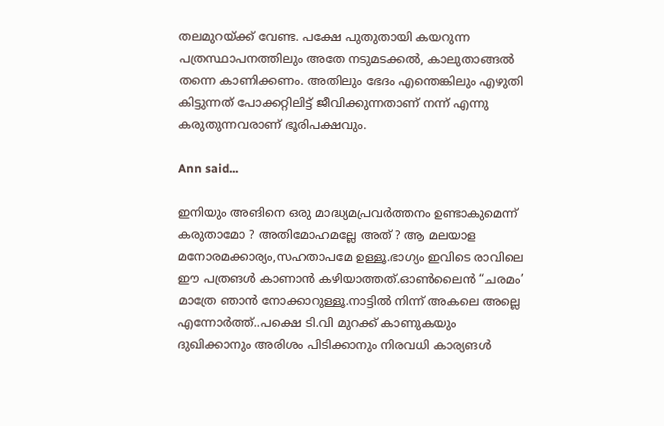തലമുറയ്‌ക്ക്‌ വേണ്ട. പക്ഷേ പുതുതായി കയറുന്ന പത്രസ്ഥാപനത്തിലും അതേ നടുമടക്കല്‍, കാലുതാങ്ങല്‍ തന്നെ കാണിക്കണം. അതിലും ഭേദം എന്തെങ്കിലും എഴുതി കിട്ടുന്നത്‌ പോക്കറ്റിലിട്ട്‌ ജീവിക്കുന്നതാണ്‌ നന്ന്‌ എന്നു കരുതുന്നവരാണ്‌ ഭൂരിപക്ഷവും.

Ann said...

ഇനിയും അങിനെ ഒരു മാദ്ധ്യമപ്രവര്‍ത്തനം ഉണ്ടാകുമെന്ന് കരുതാമോ ? അതിമോഹമല്ലേ അത് ? ആ മലയാള മനോരമക്കാര്യം,സഹതാപമേ ഉള്ളൂ.ഭാഗ്യം ഇവിടെ രാവിലെ ഈ പത്രങള്‍ കാണാന്‍ കഴിയാത്തത്.ഓണ്‍ലൈന്‍ “ചരമം’ മാത്രേ ഞാന്‍ നോക്കാറുള്ളൂ.നാട്ടില്‍ നിന്ന് അകലെ അല്ലെ എന്നോര്‍ത്ത്..പക്ഷെ ടി.വി മുറക്ക് കാണുകയും ദുഖിക്കാനും അരിശം പിടിക്കാനും നിരവധി കാര്യങള്‍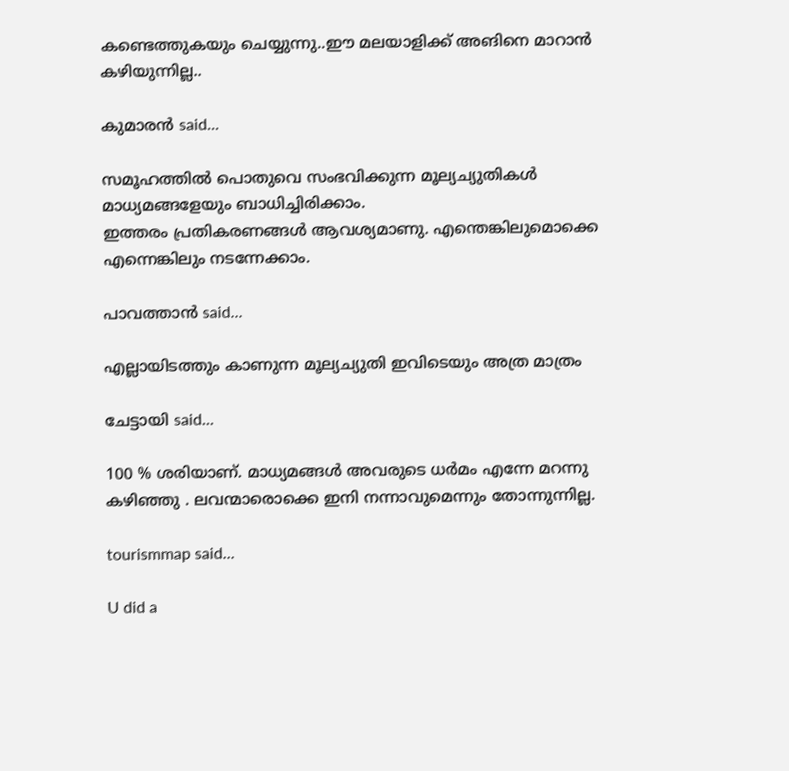കണ്ടെത്തുകയും ചെയ്യുന്നു..ഈ മലയാളിക്ക് അങിനെ മാറാന്‍ കഴിയുന്നില്ല..

കുമാരന്‍ said...

സമൂഹത്തില്‍ പൊതുവെ സംഭവിക്കുന്ന മൂല്യച്യുതികള്‍ മാധ്യമങ്ങളേയും ബാധിച്ചിരിക്കാം.
ഇത്തരം പ്രതികരണങ്ങള്‍ ആവശ്യമാണു. എന്തെങ്കിലുമൊക്കെ എന്നെങ്കിലും നടന്നേക്കാം.

പാവത്താൻ said...

എല്ലായിടത്തും കാണുന്ന മൂല്യച്യുതി ഇവിടെയും അത്ര മാത്രം

ചേട്ടായി said...

100 % ശരിയാണ്. മാധ്യമങ്ങള്‍ അവരുടെ ധര്‍മം എന്നേ മറന്നു കഴിഞ്ഞു . ലവന്മാരൊക്കെ ഇനി നന്നാവുമെന്നും തോന്നുന്നില്ല.

tourismmap said...

U did a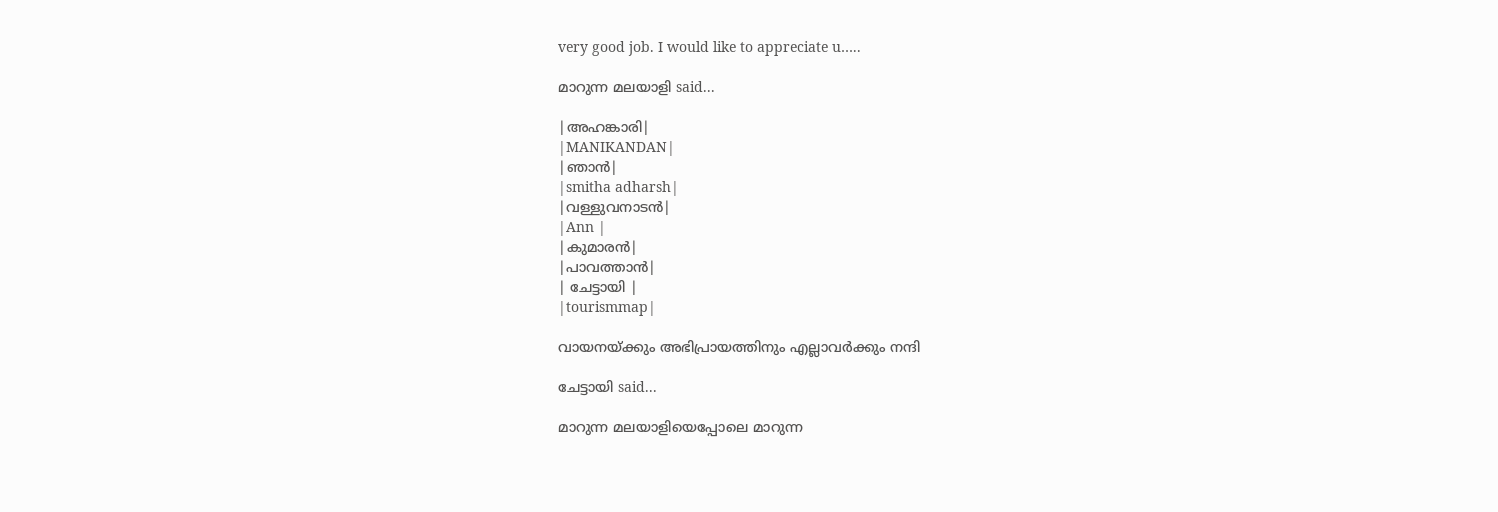very good job. I would like to appreciate u…..

മാറുന്ന മലയാളി said...

|അഹങ്കാരി|
|MANIKANDAN|
|ഞാന്‍|
|smitha adharsh|
|വള്ളുവനാടന്‍|
|Ann |
|കുമാരന്‍|
|പാവത്താന്‍|
| ചേട്ടായി |
|tourismmap|

വായനയ്ക്കും അഭിപ്രായത്തിനും എല്ലാവര്‍ക്കും നന്ദി

ചേട്ടായി said...

മാറുന്ന മലയാളിയെപ്പോലെ മാറുന്ന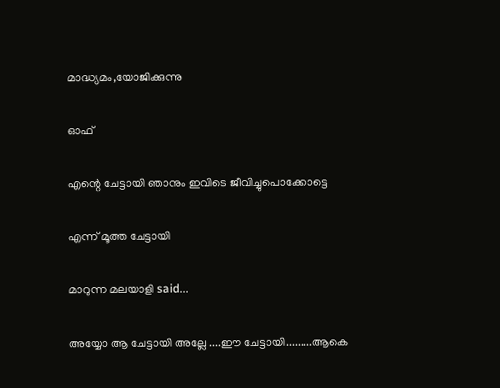മാദ്ധ്യമം,യോജിക്കുന്നു

ഓഫ്

എന്റെ ചേട്ടായി ഞാനും ഇവിടെ ജീവിച്ചുപൊക്കോട്ടെ

എന്ന് മൂത്ത ചേട്ടായി

മാറുന്ന മലയാളി said...

അയ്യോ ആ ചേട്ടായി അല്ലേ ....ഈ ചേട്ടായി.........ആകെ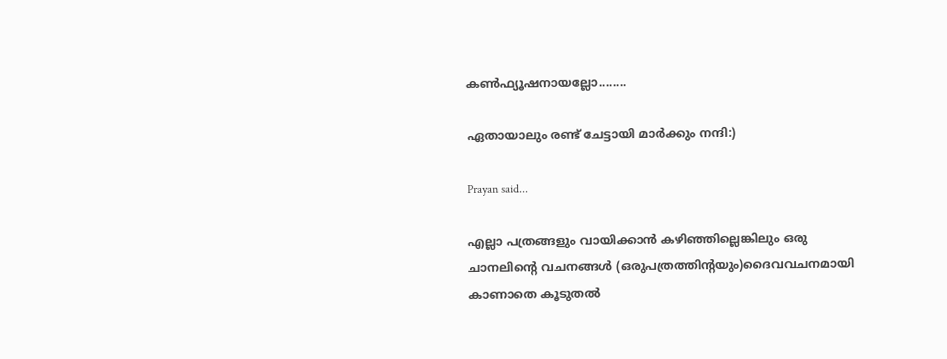കണ്‍ഫ്യൂഷനായല്ലോ........

ഏതായാലും രണ്ട് ചേട്ടായി മാര്‍ക്കും നന്ദി:)

Prayan said...

എല്ലാ പത്രങ്ങളും വായിക്കാന്‍ കഴിഞ്ഞില്ലെങ്കിലും ഒരു ചാനലിന്റെ വചനങ്ങള്‍ (ഒരുപത്രത്തിന്റയും)ദൈവവചനമായി കാണാതെ കൂടുതല്‍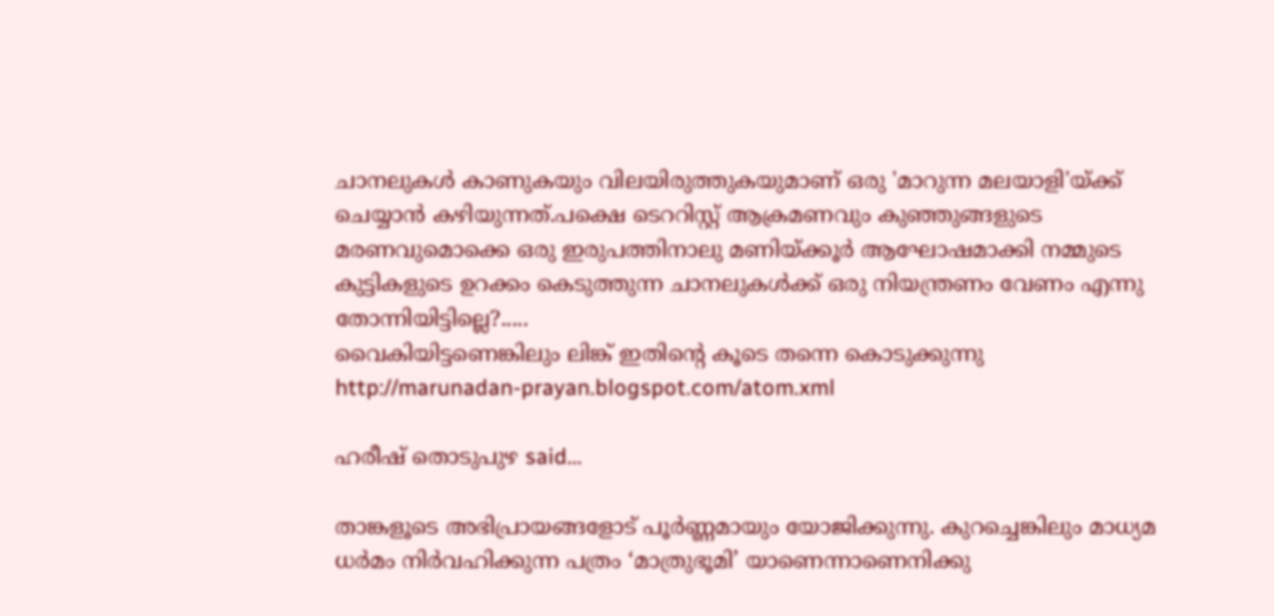ചാനലുകള്‍ കാണുകയും വിലയിരുത്തുകയുമാണ് ഒരു 'മാറുന്ന മലയാളി'യ്ക്ക് ചെയ്യാന്‍ കഴിയുന്നത്.പക്ഷെ ടെററിസ്റ്റ് ആക്രമണവും കുഞ്ഞുങ്ങളുടെ മരണവുമൊക്കെ ഒരു ഇരുപത്തിനാലു മണിയ്ക്കൂര്‍ ആഘോഷമാക്കി നമ്മുടെ കുട്ടികളുടെ ഉറക്കം കെടുത്തുന്ന ചാനലുകള്‍ക്ക് ഒരു നിയന്ത്രണം വേണം എന്നു തോന്നിയിട്ടില്ലെ?.....
വൈകിയിട്ടണെങ്കിലും ലിങ്ക് ഇതിന്റെ കൂടെ തന്നെ കൊടുക്കുന്നു
http://marunadan-prayan.blogspot.com/atom.xml

ഹരീഷ് തൊടുപുഴ said...

താങ്കളൂടെ അഭിപ്രായങ്ങളോട് പൂര്‍ണ്ണമായും യോജിക്കുന്നു. കുറച്ചെങ്കിലും മാധ്യമ ധര്‍മം നിര്‍വഹിക്കുന്ന പത്രം ‘മാത്രുഭൂമി’ യാണെന്നാണെനിക്കു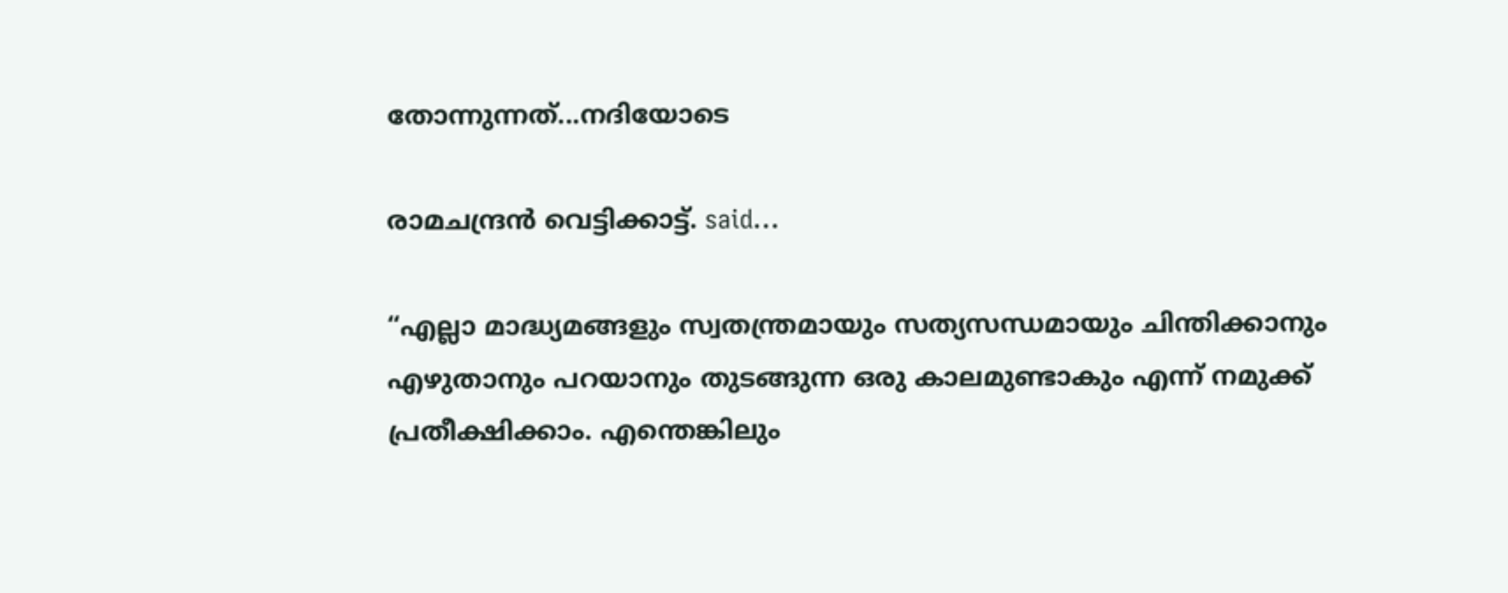തോന്നുന്നത്...നദിയോടെ

രാമചന്ദ്രന്‍ വെട്ടിക്കാട്ട്. said...

“എല്ലാ മാദ്ധ്യമങ്ങളും സ്വതന്ത്രമായും സത്യസന്ധമായും ചിന്തിക്കാനും എഴുതാനും പറയാനും തുടങ്ങുന്ന ഒരു കാലമുണ്ടാകും എന്ന് നമുക്ക് പ്രതീക്ഷിക്കാം. എന്തെങ്കിലും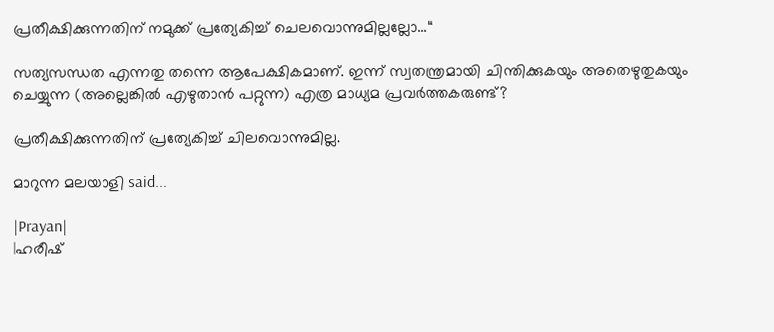പ്രതീക്ഷിക്കുന്നതിന് നമുക്ക് പ്രത്യേകിച്ച് ചെലവൊന്നുമില്ലല്ലോ...“

സത്യസന്ധത എന്നതു തന്നെ ആപേക്ഷികമാണ്. ഇന്ന് സ്വതന്ത്രമായി ചിന്തിക്കുകയും അതെഴുതുകയും ചെയ്യുന്ന (അല്ലെങ്കില്‍ എഴുതാന്‍ പറ്റുന്ന) എത്ര മാധ്യമ പ്രവര്‍ത്തകരുണ്ട്?

പ്രതീക്ഷിക്കുന്നതിന് പ്രത്യേകിച്ച് ചിലവൊന്നുമില്ല.

മാറുന്ന മലയാളി said...

|Prayan|
|ഹരീഷ്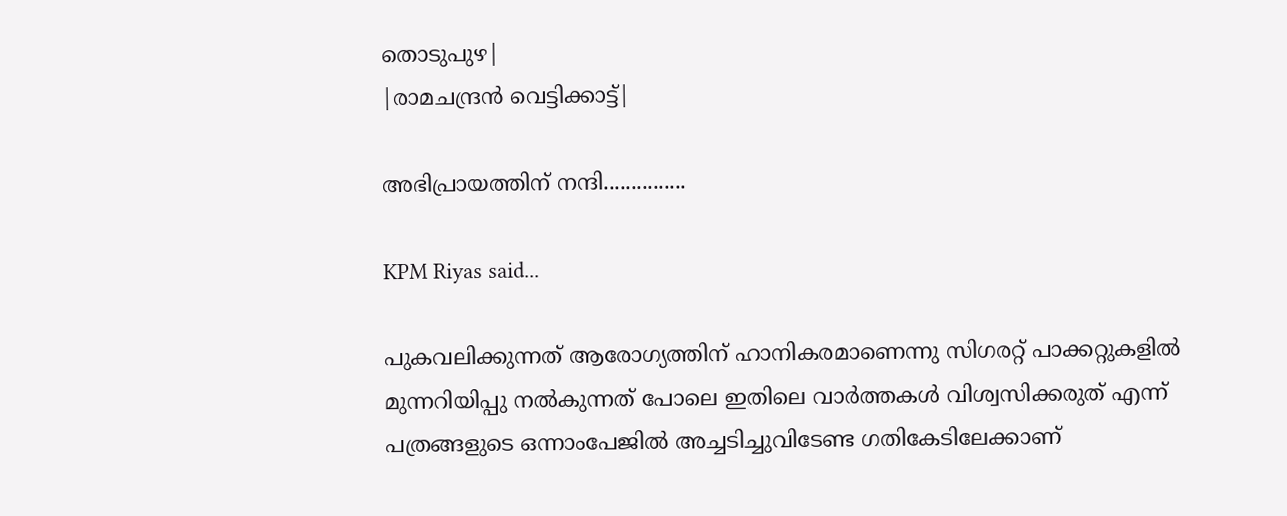തൊടുപുഴ|
|രാമചന്ദ്രന്‍ വെട്ടിക്കാട്ട്|

അഭിപ്രായത്തിന് നന്ദി...............

KPM Riyas said...

പുകവലിക്കുന്നത്‌ ആരോഗ്യത്തിന്‌ ഹാനികരമാണെന്നു സിഗരറ്റ്‌ പാക്കറ്റുകളില്‍ മുന്നറിയിപ്പു നല്‍കുന്നത്‌ പോലെ ഇതിലെ വാര്‍ത്തകള്‍ വിശ്വസിക്കരുത്‌ എന്ന്‌ പത്രങ്ങളുടെ ഒന്നാംപേജില്‍ അച്ചടിച്ചുവിടേണ്ട ഗതികേടിലേക്കാണ്‌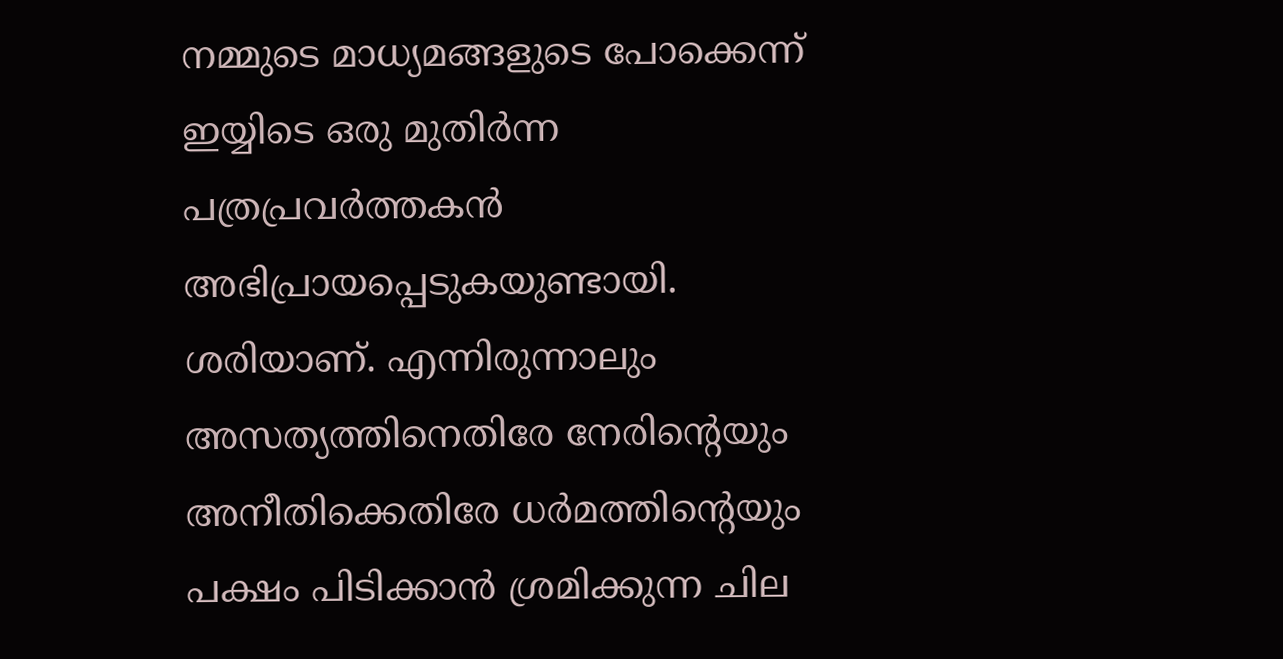നമ്മുടെ മാധ്യമങ്ങളുടെ പോക്കെന്ന്‌ ഇയ്യിടെ ഒരു മുതിര്‍ന്ന പത്രപ്രവര്‍ത്തകന്‍ അഭിപ്രായപ്പെടുകയുണ്ടായി. ശരിയാണ്‌. എന്നിരുന്നാലും അസത്യത്തിനെതിരേ നേരിന്റെയും അനീതിക്കെതിരേ ധര്‍മത്തിന്റെയും പക്ഷം പിടിക്കാന്‍ ശ്രമിക്കുന്ന ചില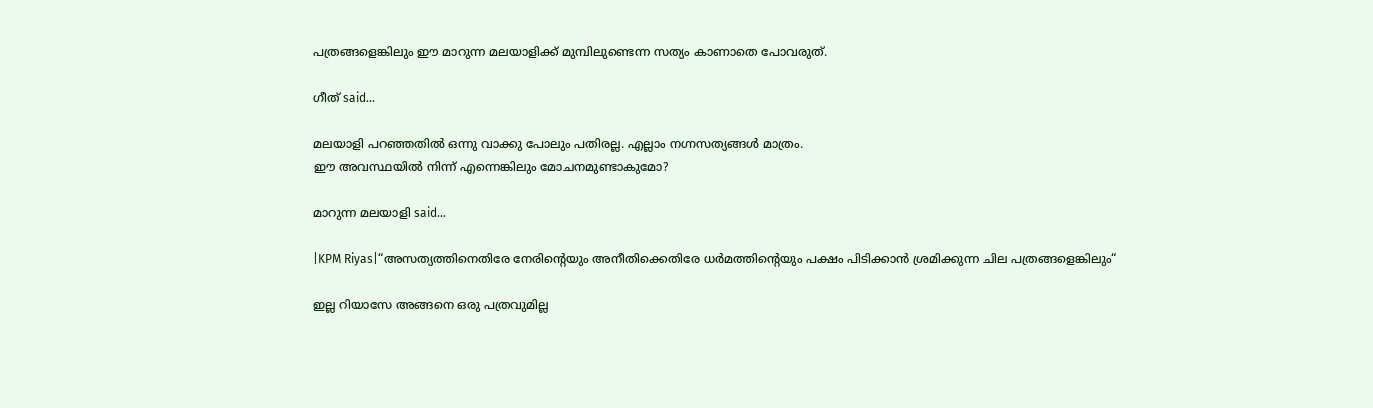പത്രങ്ങളെങ്കിലും ഈ മാറുന്ന മലയാളിക്ക്‌ മുമ്പിലുണ്ടെന്ന സത്യം കാണാതെ പോവരുത്‌.

ഗീത് said...

മലയാളി പറഞ്ഞതില്‍ ഒന്നു വാക്കു പോലും പതിരല്ല. എല്ലാം നഗ്നസത്യങ്ങള്‍ മാത്രം.
ഈ അവസ്ഥയില്‍ നിന്ന് എന്നെങ്കിലും മോചനമുണ്ടാകുമോ?

മാറുന്ന മലയാളി said...

|KPM Riyas|“അസത്യത്തിനെതിരേ നേരിന്റെയും അനീതിക്കെതിരേ ധര്‍മത്തിന്റെയും പക്ഷം പിടിക്കാന്‍ ശ്രമിക്കുന്ന ചില പത്രങ്ങളെങ്കിലും“

ഇല്ല റിയാസേ അങ്ങനെ ഒരു പത്രവുമില്ല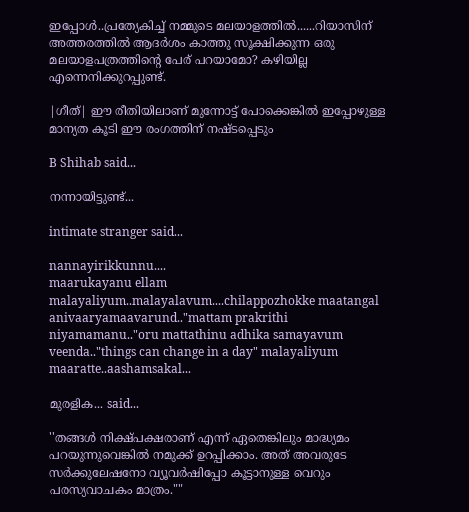ഇപ്പോള്‍..പ്രത്യേകിച്ച് നമ്മുടെ മലയാളത്തില്‍......റിയാസിന് അത്തരത്തില്‍ ആദര്‍ശം കാത്തു സൂക്ഷിക്കുന്ന ഒരു മലയാളപത്രത്തിന്‍റെ പേര് പറയാമോ? കഴിയില്ല എന്നെനിക്കുറപ്പുണ്ട്.

|ഗീത്| ഈ രീതിയിലാണ് മുന്നോട്ട് പോക്കെങ്കില്‍ ഇപ്പോഴുള്ള മാന്യത കൂടി ഈ രംഗത്തിന് നഷ്ടപ്പെടും

B Shihab said...

നന്നായിട്ടുണ്ട്...

intimate stranger said...

nannayirikkunnu....
maarukayanu ellam malayaliyum..malayalavum....chilappozhokke maatangal anivaaryamaavarund.."mattam prakrithi niyamamanu.."oru mattathinu adhika samayavum veenda.."things can change in a day" malayaliyum maaratte..aashamsakal...

മുരളിക... said...

''തങ്ങള്‍ നിക്ഷ്പക്ഷരാണ് എന്ന് ഏതെങ്കിലും മാദ്ധ്യമം പറയുന്നുവെങ്കില്‍ നമുക്ക് ഉറപ്പിക്കാം. അത് അവരുടേ സര്‍ക്കുലേഷനോ വ്യൂവര്‍ഷിപ്പോ കൂട്ടാനുള്ള വെറും പരസ്യവാചകം മാത്രം.""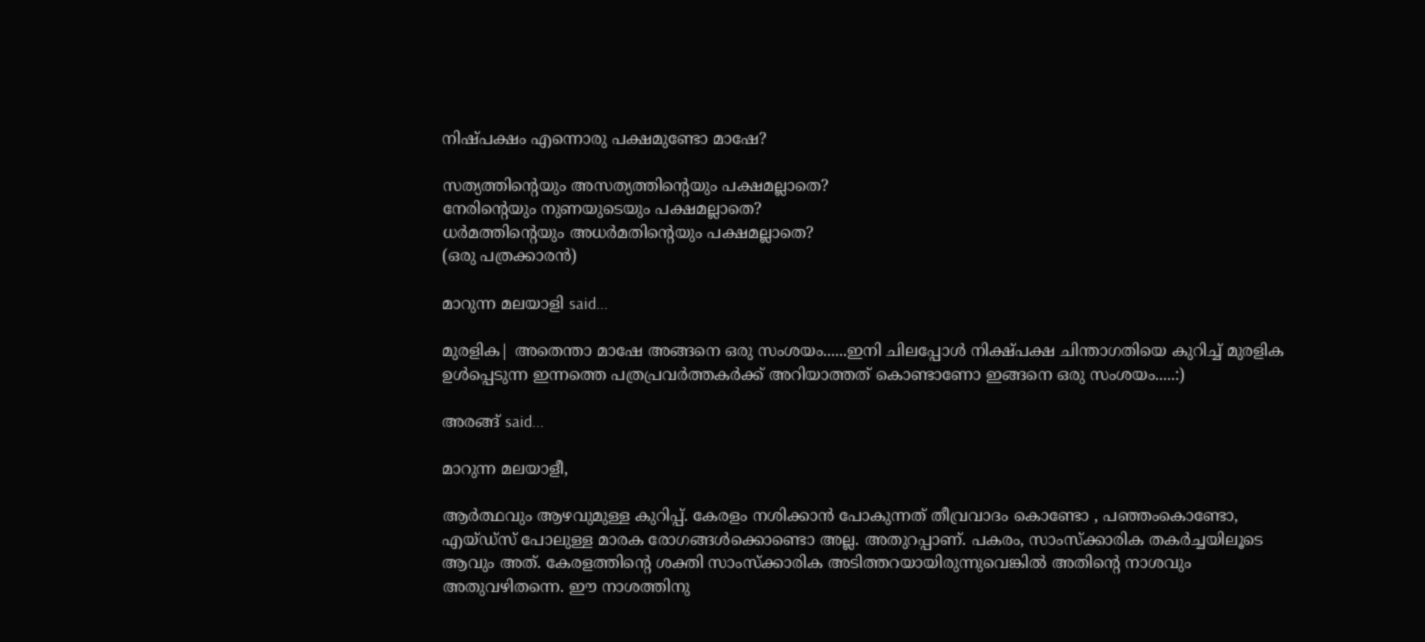നിഷ്പക്ഷം എന്നൊരു പക്ഷമുണ്ടോ മാഷേ?

സത്യത്തിന്റെയും അസത്യത്തിന്റെയും പക്ഷമല്ലാതെ?
നേരിന്റെയും നുണയുടെയും പക്ഷമല്ലാതെ?
ധര്‍മത്തിന്റെയും അധര്‍മതിന്റെയും പക്ഷമല്ലാതെ?
(ഒരു പത്രക്കാരന്‍)

മാറുന്ന മലയാളി said...

മുരളിക‌‌‌| അതെന്താ മാഷേ അങ്ങനെ ഒരു സംശയം......ഇനി ചിലപ്പോള്‍ നിക്ഷ്പക്ഷ ചിന്താഗതിയെ കുറിച്ച് മുരളിക ഉള്‍പ്പെടുന്ന ഇന്നത്തെ പത്രപ്രവര്‍ത്തകര്‍ക്ക് അറിയാത്തത് കൊണ്ടാണോ ഇങ്ങനെ ഒരു സംശയം.....:)

അരങ്ങ്‌ said...

മാറുന്ന മലയാളീ,

ആര്‍ത്ഥവും ആഴവുമുള്ള കുറിപ്പ്‌. കേരളം നശിക്കാന്‍ പോകുന്നത്‌ തീവ്രവാദം കൊണ്ടോ , പഞ്ഞംകൊണ്ടോ, എയ്ഡ്സ്‌ പോലുള്ള മാരക രോഗങ്ങള്‍ക്കൊണ്ടൊ അല്ല. അതുറപ്പാണ്‌. പകരം, സാംസ്ക്കാരിക തകര്‍ച്ചയിലൂടെ ആവും അത്‌. കേരളത്തിന്റെ ശക്തി സാംസ്ക്കാരിക അടിത്തറയായിരുന്നുവെങ്കില്‍ അതിന്റെ നാശവും അതുവഴിതന്നെ. ഈ നാശത്തിനു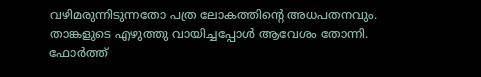വഴിമരുന്നിടുന്നതോ പത്ര ലോകത്തിന്റെ അധപതനവും. താങ്കളുടെ എഴുത്തു വായിച്ചപ്പോള്‍ ആവേശം തോന്നി. ഫോര്‍ത്ത്‌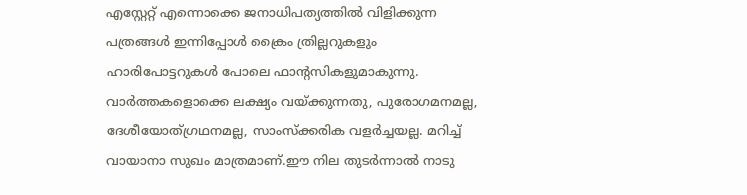എസ്റ്റേറ്റ്‌ എന്നൊക്കെ ജനാധിപത്യത്തില്‍ വിളിക്കുന്ന പത്രങ്ങള്‍ ഇന്നിപ്പോള്‍ ക്രൈം ത്രില്ലറുകളും ഹാരിപോട്ടറുകള്‍ പോലെ ഫാന്റസികളുമാകുന്നു. വാര്‍ത്തകളൊക്കെ ലക്ഷ്യം വയ്ക്കുന്നതു, പുരോഗമനമല്ല, ദേശീയോത്ഗ്രഥനമല്ല, സാംസ്ക്കരിക വളര്‍ച്ചയല്ല. മറിച്ച്‌ വായാനാ സുഖം മാത്രമാണ്‌.ഈ നില തുടര്‍ന്നാല്‍ നാടു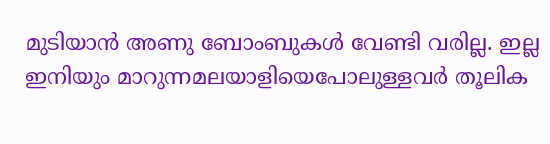മുടിയാന്‍ അണു ബോംബുകള്‍ വേണ്ടി വരില്ല. ഇല്ല ഇനിയും മാറുന്നമലയാളിയെപോലുള്ളവര്‍ തൂലിക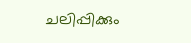ചലിപ്പിക്കും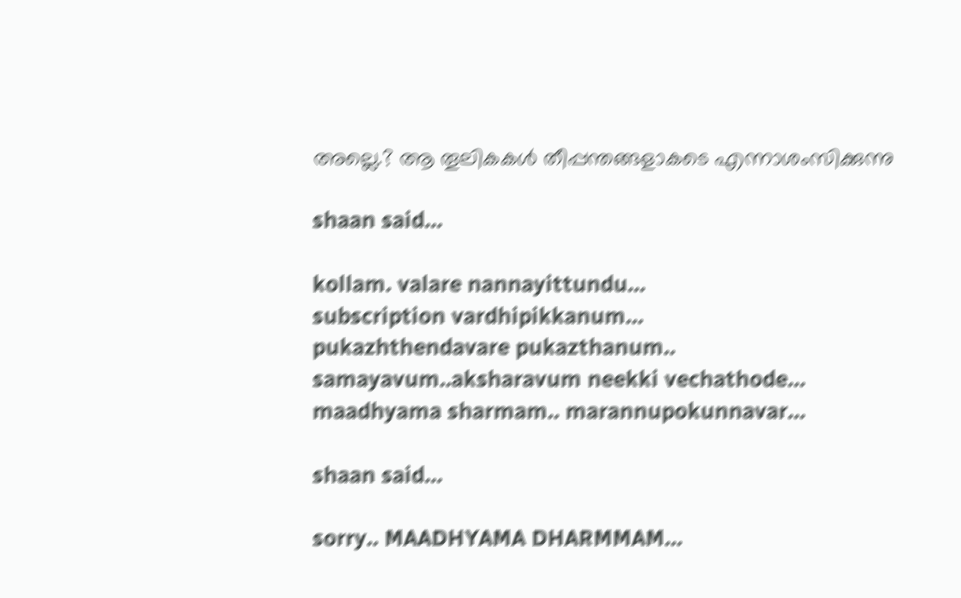അല്ലെ.? ആ തൂലികകള്‍ തീപ്പന്തങ്ങളാകടെ എന്നാശംസിക്കുന്നു

shaan said...

kollam. valare nannayittundu...
subscription vardhipikkanum...
pukazhthendavare pukazthanum..
samayavum..aksharavum neekki vechathode...
maadhyama sharmam.. marannupokunnavar...

shaan said...

sorry.. MAADHYAMA DHARMMAM...